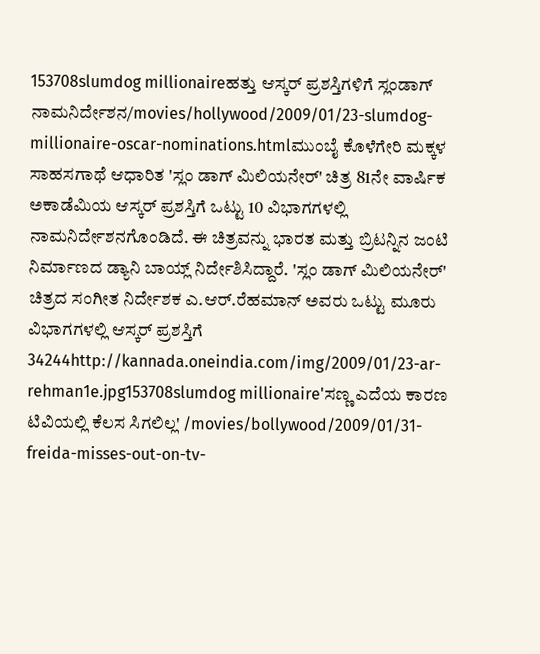153708slumdog millionaireಹತ್ತು ಆಸ್ಕರ್ ಪ್ರಶಸ್ತಿಗಳಿಗೆ ಸ್ಲಂಡಾಗ್ ನಾಮನಿರ್ದೇಶನ/movies/hollywood/2009/01/23-slumdog-millionaire-oscar-nominations.htmlಮುಂಬೈ ಕೊಳೆಗೇರಿ ಮಕ್ಕಳ ಸಾಹಸಗಾಥೆ ಆಧಾರಿತ 'ಸ್ಲಂ ಡಾಗ್ ಮಿಲಿಯನೇರ್' ಚಿತ್ರ 81ನೇ ವಾರ್ಷಿಕ ಅಕಾಡೆಮಿಯ ಆಸ್ಕರ್ ಪ್ರಶಸ್ತಿಗೆ ಒಟ್ಟು 10 ವಿಭಾಗಗಳಲ್ಲಿ ನಾಮನಿರ್ದೇಶನಗೊಂಡಿದೆ. ಈ ಚಿತ್ರವನ್ನು ಭಾರತ ಮತ್ತು ಬ್ರಿಟನ್ನಿನ ಜಂಟಿ ನಿರ್ಮಾಣದ ಡ್ಯಾನಿ ಬಾಯ್ಲ್ ನಿರ್ದೇಶಿಸಿದ್ದಾರೆ. 'ಸ್ಲಂ ಡಾಗ್ ಮಿಲಿಯನೇರ್' ಚಿತ್ರದ ಸಂಗೀತ ನಿರ್ದೇಶಕ ಎ.ಆರ್.ರೆಹಮಾನ್ ಅವರು ಒಟ್ಟು ಮೂರು ವಿಭಾಗಗಳಲ್ಲಿ ಆಸ್ಕರ್ ಪ್ರಶಸ್ತಿಗೆ 34244http://kannada.oneindia.com/img/2009/01/23-ar-rehman1e.jpg153708slumdog millionaire'ಸಣ್ಣ ಎದೆಯ ಕಾರಣ ಟಿವಿಯಲ್ಲಿ ಕೆಲಸ ಸಿಗಲಿಲ್ಲ' /movies/bollywood/2009/01/31-freida-misses-out-on-tv-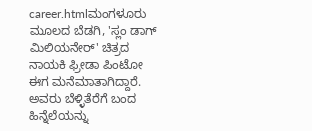career.htmlಮಂಗಳೂರು ಮೂಲದ ಬೆಡಗಿ, 'ಸ್ಲಂ ಡಾಗ್ ಮಿಲಿಯನೇರ್' ಚಿತ್ರದ ನಾಯಕಿ ಫ್ರೀಡಾ ಪಿಂಟೋ ಈಗ ಮನೆಮಾತಾಗಿದ್ದಾರೆ. ಅವರು ಬೆಳ್ಳಿತೆರೆಗೆ ಬಂದ ಹಿನ್ನೆಲೆಯನ್ನು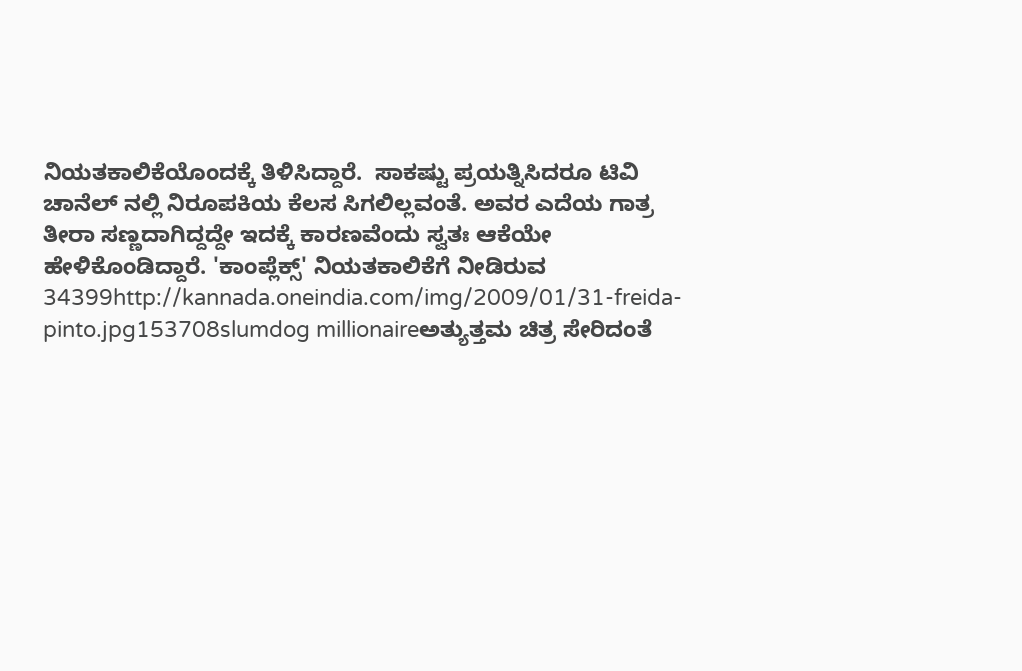ನಿಯತಕಾಲಿಕೆಯೊಂದಕ್ಕೆ ತಿಳಿಸಿದ್ದಾರೆ.  ಸಾಕಷ್ಟು ಪ್ರಯತ್ನಿಸಿದರೂ ಟಿವಿ ಚಾನೆಲ್ ನಲ್ಲಿ ನಿರೂಪಕಿಯ ಕೆಲಸ ಸಿಗಲಿಲ್ಲವಂತೆ. ಅವರ ಎದೆಯ ಗಾತ್ರ ತೀರಾ ಸಣ್ಣದಾಗಿದ್ದದ್ದೇ ಇದಕ್ಕೆ ಕಾರಣವೆಂದು ಸ್ವತಃ ಆಕೆಯೇ ಹೇಳಿಕೊಂಡಿದ್ದಾರೆ. 'ಕಾಂಪ್ಲೆಕ್ಸ್' ನಿಯತಕಾಲಿಕೆಗೆ ನೀಡಿರುವ 34399http://kannada.oneindia.com/img/2009/01/31-freida-pinto.jpg153708slumdog millionaireಅತ್ಯುತ್ತಮ ಚಿತ್ರ ಸೇರಿದಂತೆ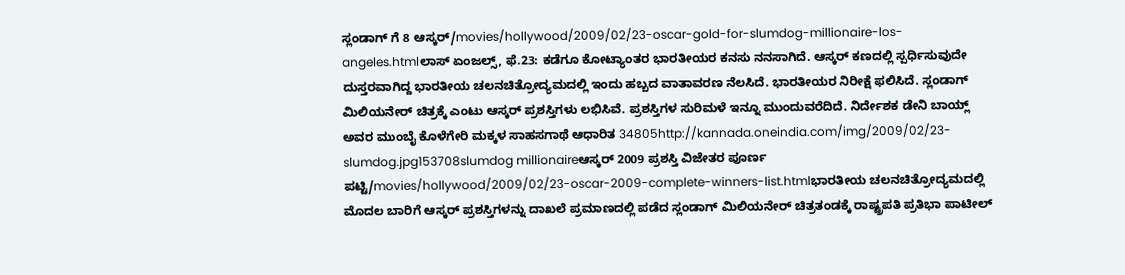ಸ್ಲಂಡಾಗ್ ಗೆ 8 ಆಸ್ಕರ್/movies/hollywood/2009/02/23-oscar-gold-for-slumdog-millionaire-los-angeles.htmlಲಾಸ್ ಏಂಜಲ್ಸ್, ಫೆ.23: ಕಡೆಗೂ ಕೋಟ್ಯಾಂತರ ಭಾರತೀಯರ ಕನಸು ನನಸಾಗಿದೆ. ಆಸ್ಕರ್ ಕಣದಲ್ಲಿ ಸ್ಪರ್ಧಿಸುವುದೇ ದುಸ್ತರವಾಗಿದ್ದ ಭಾರತೀಯ ಚಲನಚಿತ್ರೋದ್ಯಮದಲ್ಲಿ ಇಂದು ಹಬ್ಬದ ವಾತಾವರಣ ನೆಲಸಿದೆ. ಭಾರತೀಯರ ನಿರೀಕ್ಷೆ ಫಲಿಸಿದೆ. ಸ್ಲಂಡಾಗ್ ಮಿಲಿಯನೇರ್ ಚಿತ್ರಕ್ಕೆ ಎಂಟು ಆಸ್ಕರ್ ಪ್ರಶಸ್ತಿಗಳು ಲಭಿಸಿವೆ. ಪ್ರಶಸ್ತಿಗಳ ಸುರಿಮಳೆ ಇನ್ನೂ ಮುಂದುವರೆದಿದೆ. ನಿರ್ದೇಶಕ ಡೇನಿ ಬಾಯ್ಲ್ ಅವರ ಮುಂಬೈ ಕೊಳೆಗೇರಿ ಮಕ್ಕಳ ಸಾಹಸಗಾಥೆ ಆಧಾರಿತ 34805http://kannada.oneindia.com/img/2009/02/23-slumdog.jpg153708slumdog millionaireಆಸ್ಕರ್ 2009 ಪ್ರಶಸ್ತಿ ವಿಜೇತರ ಪೂರ್ಣ ಪಟ್ಟಿ/movies/hollywood/2009/02/23-oscar-2009-complete-winners-list.htmlಭಾರತೀಯ ಚಲನಚಿತ್ರೋದ್ಯಮದಲ್ಲಿ ಮೊದಲ ಬಾರಿಗೆ ಆಸ್ಕರ್ ಪ್ರಶಸ್ತಿಗಳನ್ನು ದಾಖಲೆ ಪ್ರಮಾಣದಲ್ಲಿ ಪಡೆದ ಸ್ಲಂಡಾಗ್ ಮಿಲಿಯನೇರ್ ಚಿತ್ರತಂಡಕ್ಕೆ ರಾಷ್ಟ್ರಪತಿ ಪ್ರತಿಭಾ ಪಾಟೀಲ್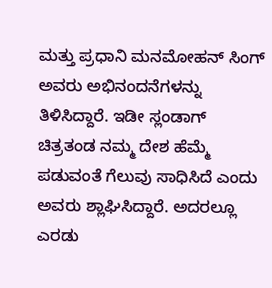ಮತ್ತು ಪ್ರಧಾನಿ ಮನಮೋಹನ್ ಸಿಂಗ್ ಅವರು ಅಭಿನಂದನೆಗಳನ್ನು ತಿಳಿಸಿದ್ದಾರೆ. ಇಡೀ ಸ್ಲಂಡಾಗ್ ಚಿತ್ರತಂಡ ನಮ್ಮ ದೇಶ ಹೆಮ್ಮೆ ಪಡುವಂತೆ ಗೆಲುವು ಸಾಧಿಸಿದೆ ಎಂದು ಅವರು ಶ್ಲಾಘಿಸಿದ್ದಾರೆ. ಅದರಲ್ಲೂ ಎರಡು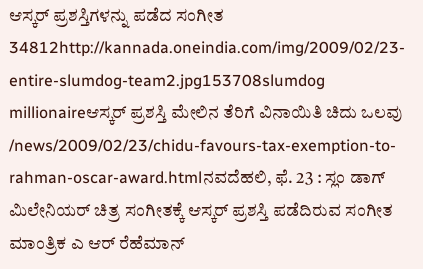ಆಸ್ಕರ್ ಪ್ರಶಸ್ತಿಗಳನ್ನು ಪಡೆದ ಸಂಗೀತ 34812http://kannada.oneindia.com/img/2009/02/23-entire-slumdog-team2.jpg153708slumdog millionaireಆಸ್ಕರ್ ಪ್ರಶಸ್ತಿ ಮೇಲಿನ ತೆರಿಗೆ ವಿನಾಯಿತಿ ಚಿದು ಒಲವು /news/2009/02/23/chidu-favours-tax-exemption-to-rahman-oscar-award.htmlನವದೆಹಲಿ, ಫೆ. 23 : ಸ್ಲಂ ಡಾಗ್ ಮಿಲೇನಿಯರ್ ಚಿತ್ರ ಸಂಗೀತಕ್ಕೆ ಆಸ್ಕರ್ ಪ್ರಶಸ್ತಿ ಪಡೆದಿರುವ ಸಂಗೀತ ಮಾಂತ್ರಿಕ ಎ ಆರ್ ರೆಹೆಮಾನ್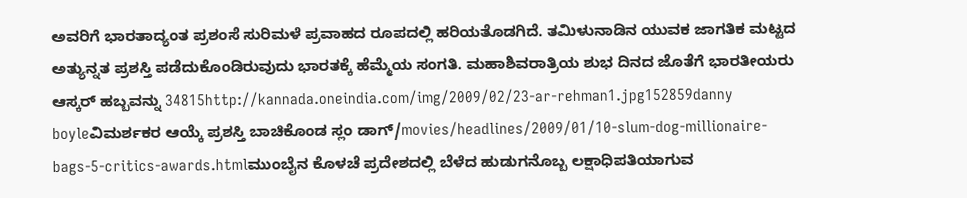ಅವರಿಗೆ ಭಾರತಾದ್ಯಂತ ಪ್ರಶಂಸೆ ಸುರಿಮಳೆ ಪ್ರವಾಹದ ರೂಪದಲ್ಲಿ ಹರಿಯತೊಡಗಿದೆ. ತಮಿಳುನಾಡಿನ ಯುವಕ ಜಾಗತಿಕ ಮಟ್ಟದ ಅತ್ಯುನ್ನತ ಪ್ರಶಸ್ತಿ ಪಡೆದುಕೊಂಡಿರುವುದು ಭಾರತಕ್ಕೆ ಹೆಮ್ಮೆಯ ಸಂಗತಿ. ಮಹಾಶಿವರಾತ್ರಿಯ ಶುಭ ದಿನದ ಜೊತೆಗೆ ಭಾರತೀಯರು ಆಸ್ಕರ್ ಹಬ್ಬವನ್ನು 34815http://kannada.oneindia.com/img/2009/02/23-ar-rehman1.jpg152859danny boyleವಿಮರ್ಶಕರ ಆಯ್ಕೆ ಪ್ರಶಸ್ತಿ ಬಾಚಿಕೊಂಡ ಸ್ಲಂ ಡಾಗ್/movies/headlines/2009/01/10-slum-dog-millionaire-bags-5-critics-awards.htmlಮುಂಬೈನ ಕೊಳಚೆ ಪ್ರದೇಶದಲ್ಲಿ ಬೆಳೆದ ಹುಡುಗನೊಬ್ಬ ಲಕ್ಷಾಧಿಪತಿಯಾಗುವ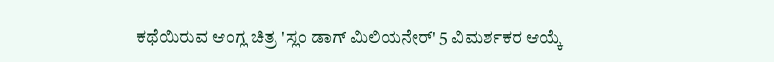ಕಥೆಯಿರುವ ಆಂಗ್ಲ ಚಿತ್ರ 'ಸ್ಲಂ ಡಾಗ್ ಮಿಲಿಯನೇರ್' 5 ವಿಮರ್ಶಕರ ಆಯ್ಕೆ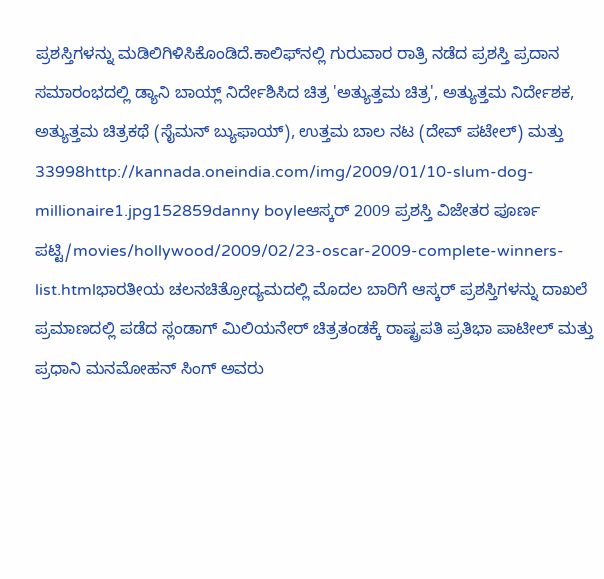ಪ್ರಶಸ್ತಿಗಳನ್ನು ಮಡಿಲಿಗಿಳಿಸಿಕೊಂಡಿದೆ.ಕಾಲಿಫ್‌ನಲ್ಲಿ ಗುರುವಾರ ರಾತ್ರಿ ನಡೆದ ಪ್ರಶಸ್ತಿ ಪ್ರದಾನ ಸಮಾರಂಭದಲ್ಲಿ ಡ್ಯಾನಿ ಬಾಯ್ಲ್ ನಿರ್ದೇಶಿಸಿದ ಚಿತ್ರ 'ಅತ್ಯುತ್ತಮ ಚಿತ್ರ', ಅತ್ಯುತ್ತಮ ನಿರ್ದೇಶಕ, ಅತ್ಯುತ್ತಮ ಚಿತ್ರಕಥೆ (ಸೈಮನ್ ಬ್ಯುಫಾಯ್), ಉತ್ತಮ ಬಾಲ ನಟ (ದೇವ್ ಪಟೇಲ್) ಮತ್ತು 33998http://kannada.oneindia.com/img/2009/01/10-slum-dog-millionaire1.jpg152859danny boyleಆಸ್ಕರ್ 2009 ಪ್ರಶಸ್ತಿ ವಿಜೇತರ ಪೂರ್ಣ ಪಟ್ಟಿ/movies/hollywood/2009/02/23-oscar-2009-complete-winners-list.htmlಭಾರತೀಯ ಚಲನಚಿತ್ರೋದ್ಯಮದಲ್ಲಿ ಮೊದಲ ಬಾರಿಗೆ ಆಸ್ಕರ್ ಪ್ರಶಸ್ತಿಗಳನ್ನು ದಾಖಲೆ ಪ್ರಮಾಣದಲ್ಲಿ ಪಡೆದ ಸ್ಲಂಡಾಗ್ ಮಿಲಿಯನೇರ್ ಚಿತ್ರತಂಡಕ್ಕೆ ರಾಷ್ಟ್ರಪತಿ ಪ್ರತಿಭಾ ಪಾಟೀಲ್ ಮತ್ತು ಪ್ರಧಾನಿ ಮನಮೋಹನ್ ಸಿಂಗ್ ಅವರು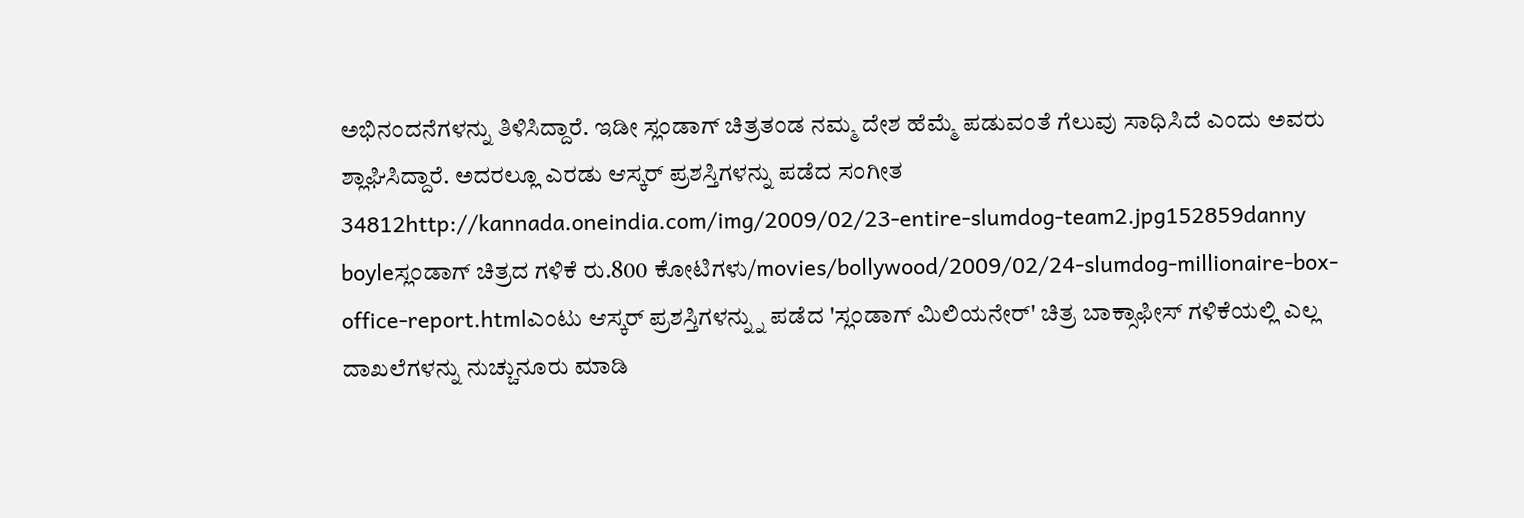ಅಭಿನಂದನೆಗಳನ್ನು ತಿಳಿಸಿದ್ದಾರೆ. ಇಡೀ ಸ್ಲಂಡಾಗ್ ಚಿತ್ರತಂಡ ನಮ್ಮ ದೇಶ ಹೆಮ್ಮೆ ಪಡುವಂತೆ ಗೆಲುವು ಸಾಧಿಸಿದೆ ಎಂದು ಅವರು ಶ್ಲಾಘಿಸಿದ್ದಾರೆ. ಅದರಲ್ಲೂ ಎರಡು ಆಸ್ಕರ್ ಪ್ರಶಸ್ತಿಗಳನ್ನು ಪಡೆದ ಸಂಗೀತ 34812http://kannada.oneindia.com/img/2009/02/23-entire-slumdog-team2.jpg152859danny boyleಸ್ಲಂಡಾಗ್ ಚಿತ್ರದ ಗಳಿಕೆ ರು.800 ಕೋಟಿಗಳು/movies/bollywood/2009/02/24-slumdog-millionaire-box-office-report.htmlಎಂಟು ಆಸ್ಕರ್ ಪ್ರಶಸ್ತಿಗಳನ್ನ್ನು ಪಡೆದ 'ಸ್ಲಂಡಾಗ್ ಮಿಲಿಯನೇರ್' ಚಿತ್ರ ಬಾಕ್ಸಾಫೀಸ್ ಗಳಿಕೆಯಲ್ಲಿ ಎಲ್ಲ ದಾಖಲೆಗಳನ್ನು ನುಚ್ಚುನೂರು ಮಾಡಿ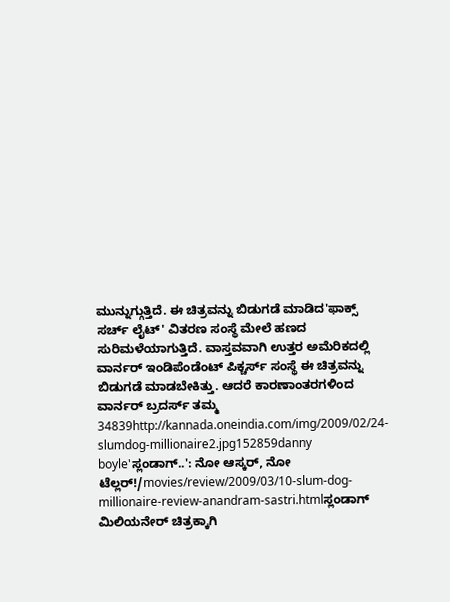ಮುನ್ನುಗ್ಗುತ್ತಿದೆ. ಈ ಚಿತ್ರವನ್ನು ಬಿಡುಗಡೆ ಮಾಡಿದ'ಫಾಕ್ಸ್ ಸರ್ಚ್ ಲೈಟ್' ವಿತರಣ ಸಂಸ್ಥೆ ಮೇಲೆ ಹಣದ ಸುರಿಮಳೆಯಾಗುತ್ತಿದೆ. ವಾಸ್ತವವಾಗಿ ಉತ್ತರ ಅಮೆರಿಕದಲ್ಲಿ ವಾರ್ನರ್ ಇಂಡಿಪೆಂಡೆಂಟ್ ಪಿಕ್ಚರ್ಸ್ ಸಂಸ್ಥೆ ಈ ಚಿತ್ರವನ್ನು ಬಿಡುಗಡೆ ಮಾಡಬೇಕಿತ್ತು. ಆದರೆ ಕಾರಣಾಂತರಗಳಿಂದ ವಾರ್ನರ್ ಬ್ರದರ್ಸ್ ತಮ್ಮ 34839http://kannada.oneindia.com/img/2009/02/24-slumdog-millionaire2.jpg152859danny boyle'ಸ್ಲಂಡಾಗ್..': ನೋ ಆಸ್ಕರ್, ನೋ ಟೆಲ್ಲರ್!/movies/review/2009/03/10-slum-dog-millionaire-review-anandram-sastri.htmlಸ್ಲಂಡಾಗ್ ಮಿಲಿಯನೇರ್ ಚಿತ್ರಕ್ಕಾಗಿ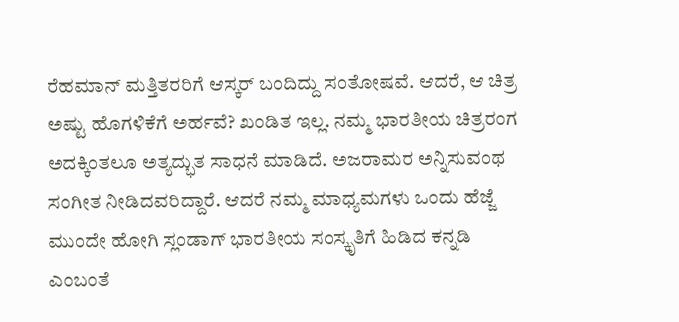ರೆಹಮಾನ್ ಮತ್ತಿತರರಿಗೆ ಆಸ್ಕರ್ ಬಂದಿದ್ದು ಸಂತೋಷವೆ. ಆದರೆ, ಆ ಚಿತ್ರ ಅಷ್ಟು ಹೊಗಳಿಕೆಗೆ ಅರ್ಹವೆ? ಖಂಡಿತ ಇಲ್ಲ. ನಮ್ಮ ಭಾರತೀಯ ಚಿತ್ರರಂಗ ಅದಕ್ಕಿಂತಲೂ ಅತ್ಯದ್ಭುತ ಸಾಧನೆ ಮಾಡಿದೆ. ಅಜರಾಮರ ಅನ್ನಿಸುವಂಥ ಸಂಗೀತ ನೀಡಿದವರಿದ್ದಾರೆ. ಆದರೆ ನಮ್ಮ ಮಾಧ್ಯಮಗಳು ಒಂದು ಹೆಜ್ಜೆ ಮುಂದೇ ಹೋಗಿ ಸ್ಲಂಡಾಗ್ ಭಾರತೀಯ ಸಂಸ್ಕೃತಿಗೆ ಹಿಡಿದ ಕನ್ನಡಿ ಎಂಬಂತೆ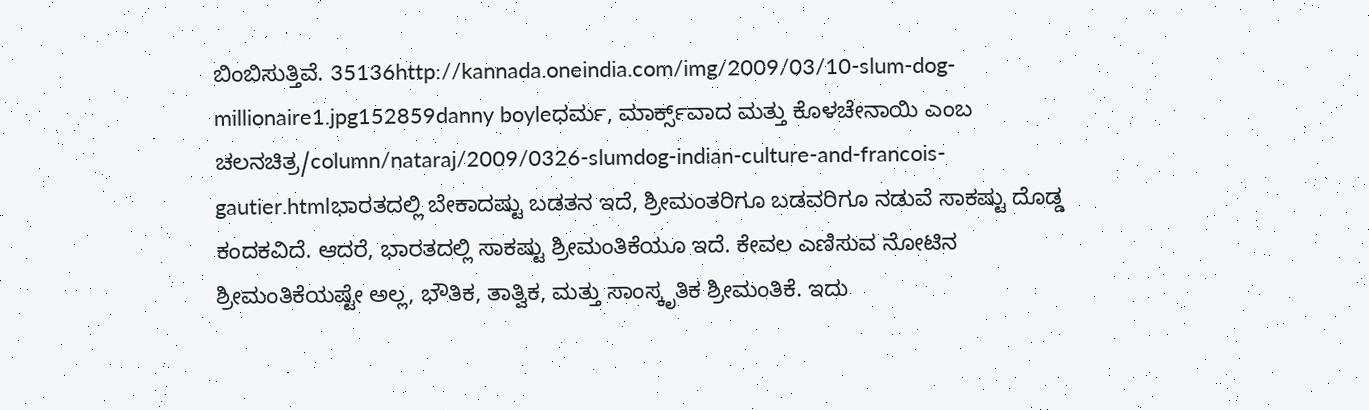ಬಿಂಬಿಸುತ್ತಿವೆ. 35136http://kannada.oneindia.com/img/2009/03/10-slum-dog-millionaire1.jpg152859danny boyleಧರ್ಮ, ಮಾರ್ಕ್ಸ್‌ವಾದ ಮತ್ತು ಕೊಳಚೇನಾಯಿ ಎಂಬ ಚಲನಚಿತ್ರ/column/nataraj/2009/0326-slumdog-indian-culture-and-francois-gautier.htmlಭಾರತದಲ್ಲಿ ಬೇಕಾದಷ್ಟು ಬಡತನ ಇದೆ, ಶ್ರೀಮಂತರಿಗೂ ಬಡವರಿಗೂ ನಡುವೆ ಸಾಕಷ್ಟು ದೊಡ್ಡ ಕಂದಕವಿದೆ. ಆದರೆ, ಭಾರತದಲ್ಲಿ ಸಾಕಷ್ಟು ಶ್ರೀಮಂತಿಕೆಯೂ ಇದೆ. ಕೇವಲ ಎಣಿಸುವ ನೋಟಿನ ಶ್ರೀಮಂತಿಕೆಯಷ್ಟೇ ಅಲ್ಲ, ಭೌತಿಕ, ತಾತ್ವಿಕ, ಮತ್ತು ಸಾಂಸ್ಕೃತಿಕ ಶ್ರೀಮಂತಿಕೆ. ಇದು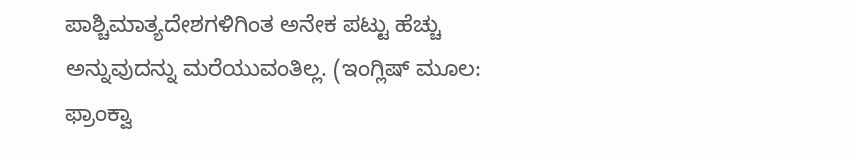ಪಾಶ್ಚಿಮಾತ್ಯದೇಶಗಳಿಗಿಂತ ಅನೇಕ ಪಟ್ಟು ಹೆಚ್ಚು ಅನ್ನುವುದನ್ನು ಮರೆಯುವಂತಿಲ್ಲ. (ಇಂಗ್ಲಿಷ್ ಮೂಲ: ಫ್ರಾಂಕ್ವಾ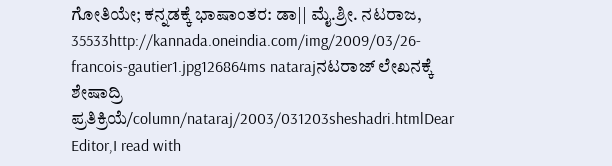ಗೋತಿಯೇ; ಕನ್ನಡಕ್ಕೆ ಭಾಷಾಂತರ: ಡಾ|| ಮೈ.ಶ್ರೀ. ನಟರಾಜ, 35533http://kannada.oneindia.com/img/2009/03/26-francois-gautier1.jpg126864ms natarajನಟರಾಜ್ ಲೇಖನಕ್ಕೆ ಶೇಷಾದ್ರಿ ಪ್ರತಿಕ್ರಿಯೆ/column/nataraj/2003/031203sheshadri.htmlDear Editor,I read with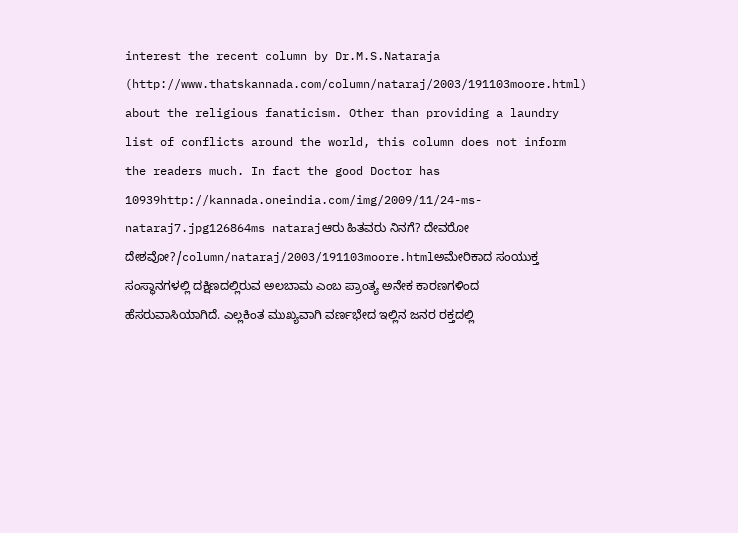interest the recent column by Dr.M.S.Nataraja (http://www.thatskannada.com/column/nataraj/2003/191103moore.html) about the religious fanaticism. Other than providing a laundry list of conflicts around the world, this column does not inform the readers much. In fact the good Doctor has 10939http://kannada.oneindia.com/img/2009/11/24-ms-nataraj7.jpg126864ms natarajಆರು ಹಿತವರು ನಿನಗೆ? ದೇವರೋ ದೇಶವೋ?/column/nataraj/2003/191103moore.htmlಅಮೇರಿಕಾದ ಸಂಯುಕ್ತ ಸಂಸ್ಥಾನಗಳಲ್ಲಿ ದಕ್ಷಿಣದಲ್ಲಿರುವ ಅಲಬಾಮ ಎಂಬ ಪ್ರಾಂತ್ಯ ಅನೇಕ ಕಾರಣಗಳಿಂದ ಹೆಸರುವಾಸಿಯಾಗಿದೆ. ಎಲ್ಲಕಿಂತ ಮುಖ್ಯವಾಗಿ ವರ್ಣಭೇದ ಇಲ್ಲಿನ ಜನರ ರಕ್ತದಲ್ಲಿ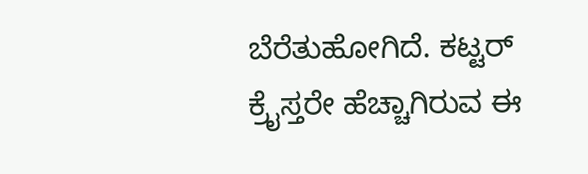ಬೆರೆತುಹೋಗಿದೆ. ಕಟ್ಟರ್‌ ಕ್ರೈಸ್ತರೇ ಹೆಚ್ಚಾಗಿರುವ ಈ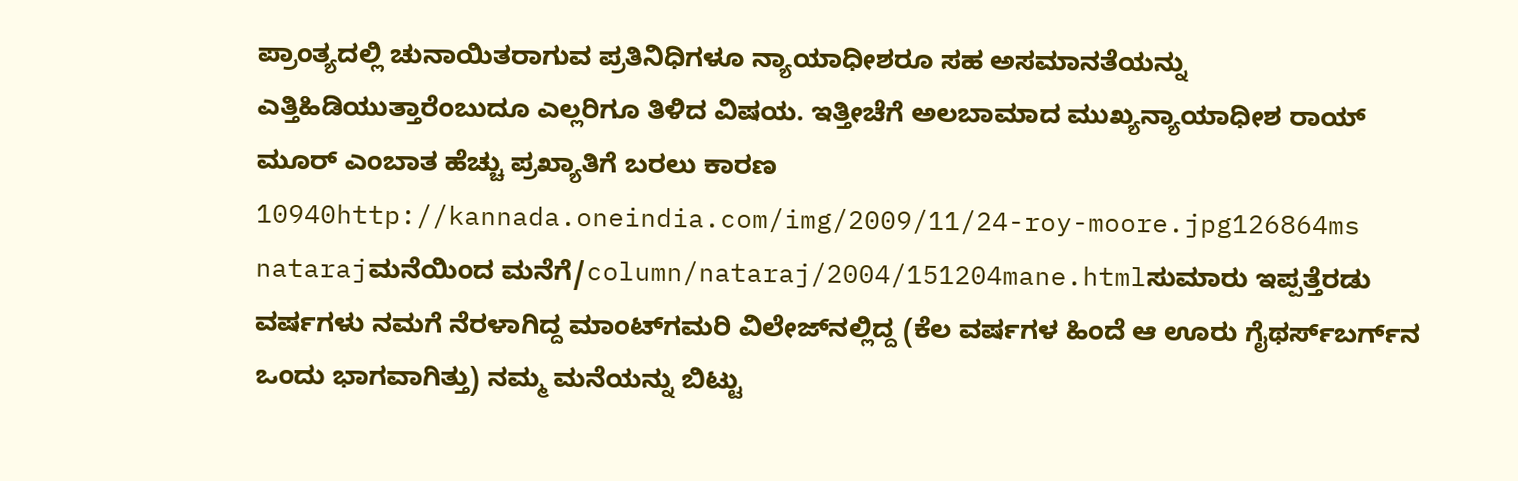ಪ್ರಾಂತ್ಯದಲ್ಲಿ ಚುನಾಯಿತರಾಗುವ ಪ್ರತಿನಿಧಿಗಳೂ ನ್ಯಾಯಾಧೀಶರೂ ಸಹ ಅಸಮಾನತೆಯನ್ನು ಎತ್ತಿಹಿಡಿಯುತ್ತಾರೆಂಬುದೂ ಎಲ್ಲರಿಗೂ ತಿಳಿದ ವಿಷಯ. ಇತ್ತೀಚೆಗೆ ಅಲಬಾಮಾದ ಮುಖ್ಯನ್ಯಾಯಾಧೀಶ ರಾಯ್‌ ಮೂರ್‌ ಎಂಬಾತ ಹೆಚ್ಚು ಪ್ರಖ್ಯಾತಿಗೆ ಬರಲು ಕಾರಣ 10940http://kannada.oneindia.com/img/2009/11/24-roy-moore.jpg126864ms natarajಮನೆಯಿಂದ ಮನೆಗೆ/column/nataraj/2004/151204mane.htmlಸುಮಾರು ಇಪ್ಪತ್ತೆರಡು ವರ್ಷಗಳು ನಮಗೆ ನೆರಳಾಗಿದ್ದ ಮಾಂಟ್‌ಗಮರಿ ವಿಲೇಜ್‌ನಲ್ಲಿದ್ದ (ಕೆಲ ವರ್ಷಗಳ ಹಿಂದೆ ಆ ಊರು ಗೈಥರ್ಸ್‌ಬರ್ಗ್‌ನ ಒಂದು ಭಾಗವಾಗಿತ್ತು) ನಮ್ಮ ಮನೆಯನ್ನು ಬಿಟ್ಟು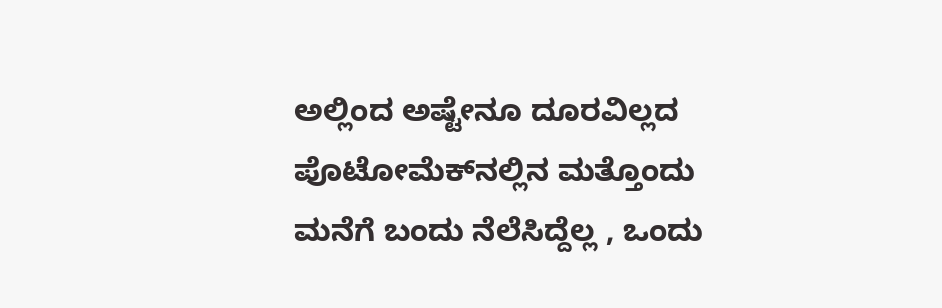ಅಲ್ಲಿಂದ ಅಷ್ಟೇನೂ ದೂರವಿಲ್ಲದ ಪೊಟೋಮೆಕ್‌ನಲ್ಲಿನ ಮತ್ತೊಂದು ಮನೆಗೆ ಬಂದು ನೆಲೆಸಿದ್ದೆಲ್ಲ , ಒಂದು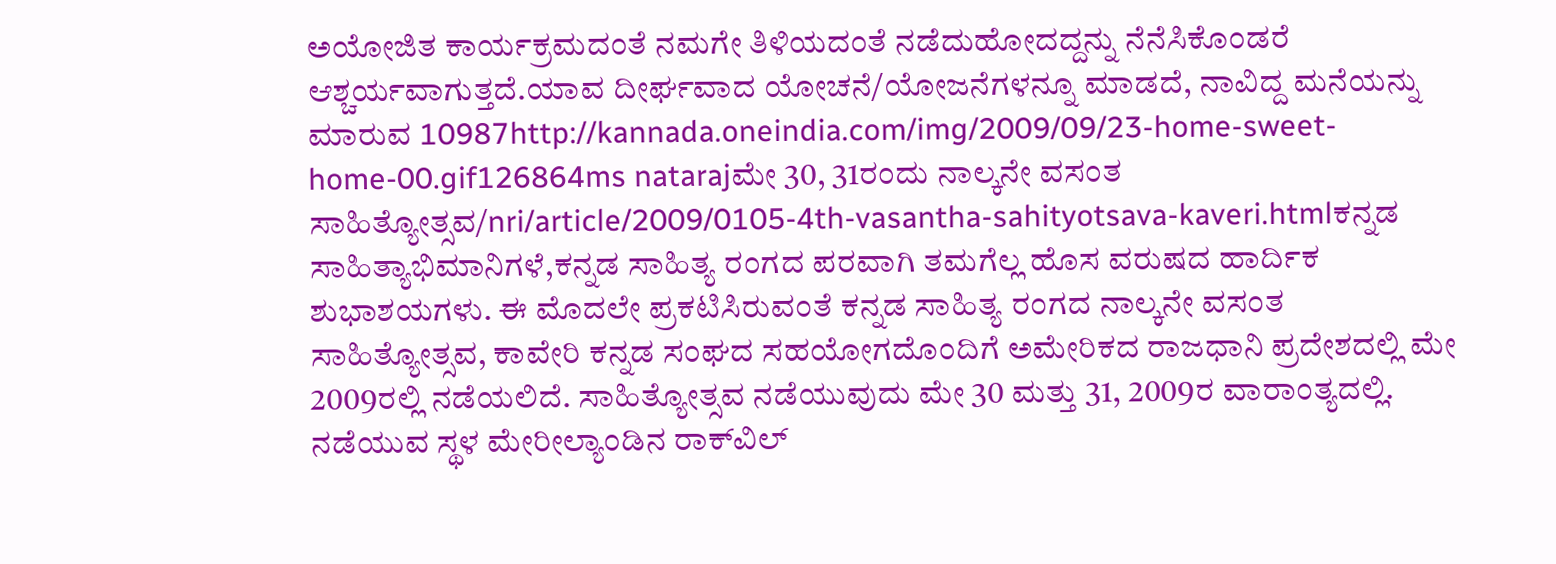ಅಯೋಜಿತ ಕಾರ್ಯಕ್ರಮದಂತೆ ನಮಗೇ ತಿಳಿಯದಂತೆ ನಡೆದುಹೋದದ್ದನ್ನು ನೆನೆಸಿಕೊಂಡರೆ ಆಶ್ಚರ್ಯವಾಗುತ್ತದೆ.ಯಾವ ದೀರ್ಘವಾದ ಯೋಚನೆ/ಯೋಜನೆಗಳನ್ನೂ ಮಾಡದೆ, ನಾವಿದ್ದ ಮನೆಯನ್ನು ಮಾರುವ 10987http://kannada.oneindia.com/img/2009/09/23-home-sweet-home-00.gif126864ms natarajಮೇ 30, 31ರಂದು ನಾಲ್ಕನೇ ವಸಂತ ಸಾಹಿತ್ಯೋತ್ಸವ/nri/article/2009/0105-4th-vasantha-sahityotsava-kaveri.htmlಕನ್ನಡ ಸಾಹಿತ್ಯಾಭಿಮಾನಿಗಳೆ,ಕನ್ನಡ ಸಾಹಿತ್ಯ ರಂಗದ ಪರವಾಗಿ ತಮಗೆಲ್ಲ ಹೊಸ ವರುಷದ ಹಾರ್ದಿಕ ಶುಭಾಶಯಗಳು. ಈ ಮೊದಲೇ ಪ್ರಕಟಿಸಿರುವಂತೆ ಕನ್ನಡ ಸಾಹಿತ್ಯ ರಂಗದ ನಾಲ್ಕನೇ ವಸಂತ ಸಾಹಿತ್ಯೋತ್ಸವ, ಕಾವೇರಿ ಕನ್ನಡ ಸಂಘದ ಸಹಯೋಗದೊಂದಿಗೆ ಅಮೇರಿಕದ ರಾಜಧಾನಿ ಪ್ರದೇಶದಲ್ಲಿ ಮೇ 2009ರಲ್ಲಿ ನಡೆಯಲಿದೆ. ಸಾಹಿತ್ಯೋತ್ಸವ ನಡೆಯುವುದು ಮೇ 30 ಮತ್ತು 31, 2009ರ ವಾರಾಂತ್ಯದಲ್ಲಿ. ನಡೆಯುವ ಸ್ಥಳ ಮೇರೀಲ್ಯಾಂಡಿನ ರಾಕ್‌ವಿಲ್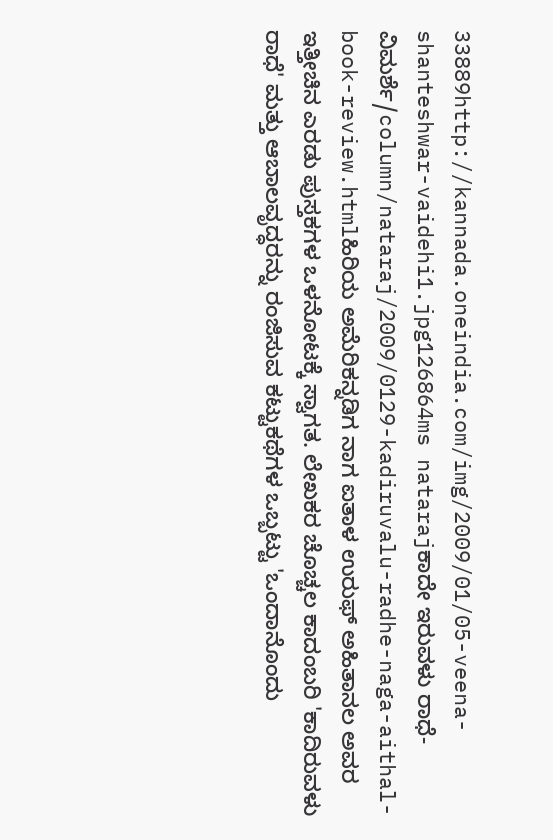33889http://kannada.oneindia.com/img/2009/01/05-veena-shanteshwar-vaidehi1.jpg126864ms natarajಕಾದೇ ಇರುವಳು ರಾಧೆ-ವಿಮರ್ಶೆ/column/nataraj/2009/0129-kadiruvalu-radhe-naga-aithal-book-review.htmlಹಿರಿಯ ಅಮೆರಿಕನ್ನಡಿಗ ನಾಗ ಐತಾಳ ಉರುಫ್ ಅಹಿತಾನಲ ಅವರ ಇತ್ತೀಚಿನ ಎರಡು ಪುಸ್ತಕಗಳ ಒಳನೋಟಕ್ಕೆ ಸ್ವಾಗತ. ಲೇಖಕರ ಚೊಚ್ಚಲ ಕಾದಂಬರಿ 'ಕಾದಿರುವಳು ರಾಧೆ' ಮತ್ತು ಆಬಾಲವೃದ್ಧರನ್ನು ರಂಜಿಸುವ ಕಟ್ಟುಕಥೆಗಳ ಒಬ್ಬಟ್ಟು 'ಒಂದಾನೊಂದು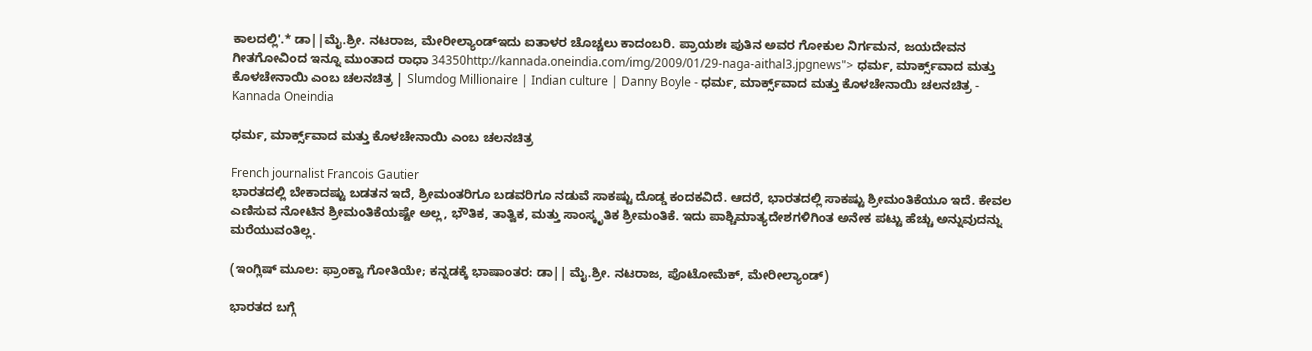ಕಾಲದಲ್ಲಿ'.* ಡಾ||ಮೈ.ಶ್ರೀ. ನಟರಾಜ, ಮೇರೀಲ್ಯಾಂಡ್ಇದು ಐತಾಳರ ಚೊಚ್ಚಲು ಕಾದಂಬರಿ. ಪ್ರಾಯಶಃ ಪುತಿನ ಅವರ ಗೋಕುಲ ನಿರ್ಗಮನ, ಜಯದೇವನ ಗೀತಗೋವಿಂದ ಇನ್ನೂ ಮುಂತಾದ ರಾಧಾ 34350http://kannada.oneindia.com/img/2009/01/29-naga-aithal3.jpgnews"> ಧರ್ಮ, ಮಾರ್ಕ್ಸ್‌ವಾದ ಮತ್ತು ಕೊಳಚೇನಾಯಿ ಎಂಬ ಚಲನಚಿತ್ರ | Slumdog Millionaire | Indian culture | Danny Boyle - ಧರ್ಮ, ಮಾರ್ಕ್ಸ್‌ವಾದ ಮತ್ತು ಕೊಳಚೇನಾಯಿ ಚಲನಚಿತ್ರ - Kannada Oneindia

ಧರ್ಮ, ಮಾರ್ಕ್ಸ್‌ವಾದ ಮತ್ತು ಕೊಳಚೇನಾಯಿ ಎಂಬ ಚಲನಚಿತ್ರ

French journalist Francois Gautier
ಭಾರತದಲ್ಲಿ ಬೇಕಾದಷ್ಟು ಬಡತನ ಇದೆ, ಶ್ರೀಮಂತರಿಗೂ ಬಡವರಿಗೂ ನಡುವೆ ಸಾಕಷ್ಟು ದೊಡ್ಡ ಕಂದಕವಿದೆ. ಆದರೆ, ಭಾರತದಲ್ಲಿ ಸಾಕಷ್ಟು ಶ್ರೀಮಂತಿಕೆಯೂ ಇದೆ. ಕೇವಲ ಎಣಿಸುವ ನೋಟಿನ ಶ್ರೀಮಂತಿಕೆಯಷ್ಟೇ ಅಲ್ಲ, ಭೌತಿಕ, ತಾತ್ವಿಕ, ಮತ್ತು ಸಾಂಸ್ಕೃತಿಕ ಶ್ರೀಮಂತಿಕೆ. ಇದು ಪಾಶ್ಚಿಮಾತ್ಯದೇಶಗಳಿಗಿಂತ ಅನೇಕ ಪಟ್ಟು ಹೆಚ್ಚು ಅನ್ನುವುದನ್ನು ಮರೆಯುವಂತಿಲ್ಲ.

(ಇಂಗ್ಲಿಷ್ ಮೂಲ: ಫ್ರಾಂಕ್ವಾ ಗೋತಿಯೇ; ಕನ್ನಡಕ್ಕೆ ಭಾಷಾಂತರ: ಡಾ|| ಮೈ.ಶ್ರೀ. ನಟರಾಜ, ಪೊಟೋಮೆಕ್, ಮೇರೀಲ್ಯಾಂಡ್)

ಭಾರತದ ಬಗ್ಗೆ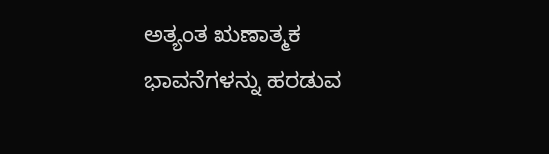ಅತ್ಯಂತ ಋಣಾತ್ಮಕ ಭಾವನೆಗಳನ್ನು ಹರಡುವ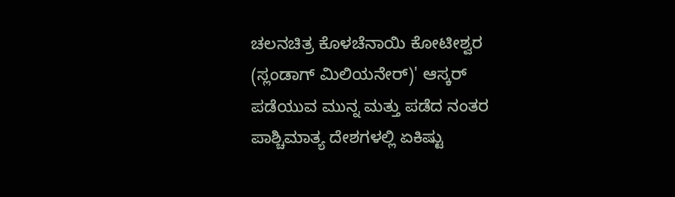ಚಲನಚಿತ್ರ ಕೊಳಚೆನಾಯಿ ಕೋಟೀಶ್ವರ (ಸ್ಲಂಡಾಗ್ ಮಿಲಿಯನೇರ್)' ಆಸ್ಕರ್ ಪಡೆಯುವ ಮುನ್ನ ಮತ್ತು ಪಡೆದ ನಂತರ ಪಾಶ್ಚಿಮಾತ್ಯ ದೇಶಗಳಲ್ಲಿ ಏಕಿಷ್ಟು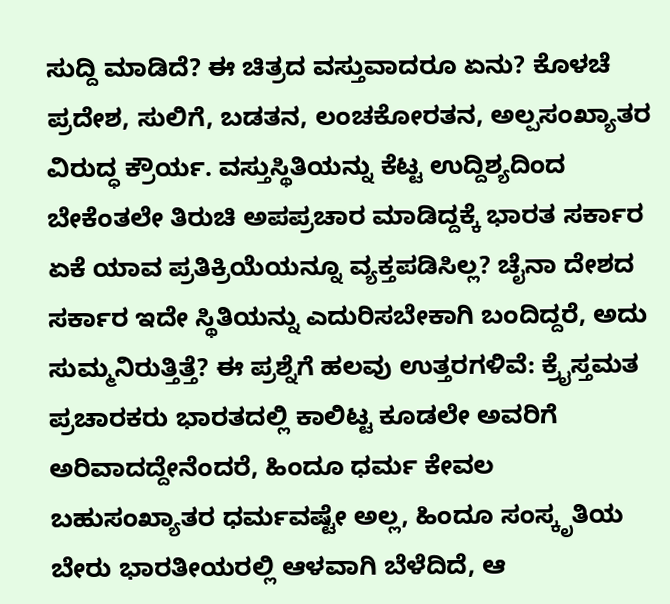ಸುದ್ದಿ ಮಾಡಿದೆ? ಈ ಚಿತ್ರದ ವಸ್ತುವಾದರೂ ಏನು? ಕೊಳಚೆ ಪ್ರದೇಶ, ಸುಲಿಗೆ, ಬಡತನ, ಲಂಚಕೋರತನ, ಅಲ್ಪಸಂಖ್ಯಾತರ ವಿರುದ್ಧ ಕ್ರೌರ್ಯ. ವಸ್ತುಸ್ಥಿತಿಯನ್ನು ಕೆಟ್ಟ ಉದ್ದಿಶ್ಯದಿಂದ ಬೇಕೆಂತಲೇ ತಿರುಚಿ ಅಪಪ್ರಚಾರ ಮಾಡಿದ್ದಕ್ಕೆ ಭಾರತ ಸರ್ಕಾರ ಏಕೆ ಯಾವ ಪ್ರತಿಕ್ರಿಯೆಯನ್ನೂ ವ್ಯಕ್ತಪಡಿಸಿಲ್ಲ? ಚೈನಾ ದೇಶದ ಸರ್ಕಾರ ಇದೇ ಸ್ಥಿತಿಯನ್ನು ಎದುರಿಸಬೇಕಾಗಿ ಬಂದಿದ್ದರೆ, ಅದು ಸುಮ್ಮನಿರುತ್ತಿತ್ತೆ? ಈ ಪ್ರಶ್ನೆಗೆ ಹಲವು ಉತ್ತರಗಳಿವೆ: ಕ್ರೈಸ್ತಮತ ಪ್ರಚಾರಕರು ಭಾರತದಲ್ಲಿ ಕಾಲಿಟ್ಟ ಕೂಡಲೇ ಅವರಿಗೆ ಅರಿವಾದದ್ದೇನೆಂದರೆ, ಹಿಂದೂ ಧರ್ಮ ಕೇವಲ ಬಹುಸಂಖ್ಯಾತರ ಧರ್ಮವಷ್ಟೇ ಅಲ್ಲ, ಹಿಂದೂ ಸಂಸ್ಕೃತಿಯ ಬೇರು ಭಾರತೀಯರಲ್ಲಿ ಆಳವಾಗಿ ಬೆಳೆದಿದೆ, ಆ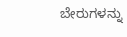ಬೇರುಗಳನ್ನು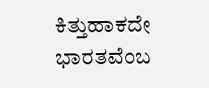ಕಿತ್ತುಹಾಕದೇ ಭಾರತವೆಂಬ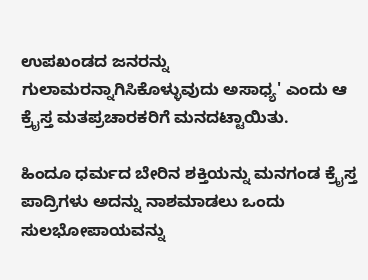ಉಪಖಂಡದ ಜನರನ್ನು ಗುಲಾಮರನ್ನಾಗಿಸಿಕೊಳ್ಳುವುದು ಅಸಾಧ್ಯ' ಎಂದು ಆ ಕ್ರೈಸ್ತ ಮತಪ್ರಚಾರಕರಿಗೆ ಮನದಟ್ಟಾಯಿತು.

ಹಿಂದೂ ಧರ್ಮದ ಬೇರಿನ ಶಕ್ತಿಯನ್ನು ಮನಗಂಡ ಕ್ರೈಸ್ತ ಪಾದ್ರಿಗಳು ಅದನ್ನು ನಾಶಮಾಡಲು ಒಂದು ಸುಲಭೋಪಾಯವನ್ನು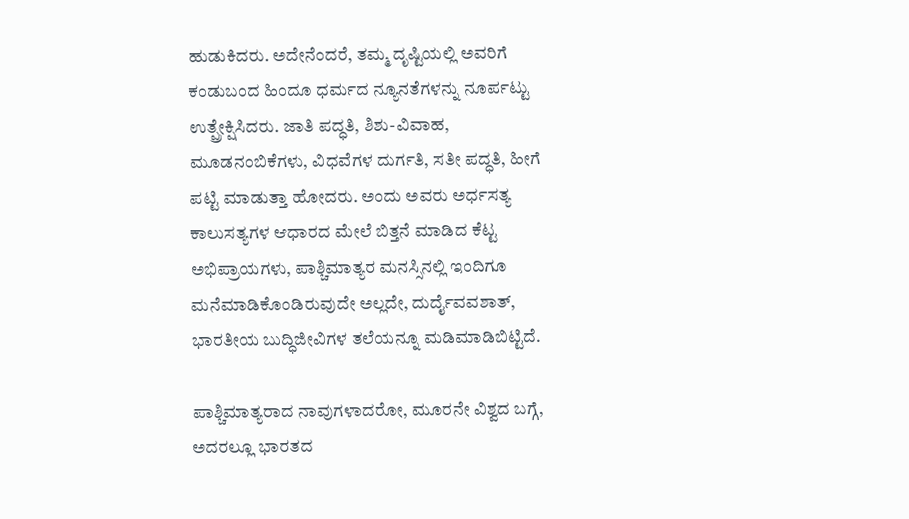ಹುಡುಕಿದರು. ಅದೇನೆಂದರೆ, ತಮ್ಮ ದೃಷ್ಟಿಯಲ್ಲಿ ಅವರಿಗೆ ಕಂಡುಬಂದ ಹಿಂದೂ ಧರ್ಮದ ನ್ಯೂನತೆಗಳನ್ನು ನೂರ್ಪಟ್ಟು ಉತ್ಪ್ರೇಕ್ಷಿಸಿದರು. ಜಾತಿ ಪದ್ಧತಿ, ಶಿಶು-ವಿವಾಹ, ಮೂಡನಂಬಿಕೆಗಳು, ವಿಧವೆಗಳ ದುರ್ಗತಿ, ಸತೀ ಪದ್ಧತಿ, ಹೀಗೆ ಪಟ್ಟಿ ಮಾಡುತ್ತಾ ಹೋದರು. ಅಂದು ಅವರು ಅರ್ಧಸತ್ಯ ಕಾಲುಸತ್ಯಗಳ ಆಧಾರದ ಮೇಲೆ ಬಿತ್ತನೆ ಮಾಡಿದ ಕೆಟ್ಟ ಅಭಿಪ್ರಾಯಗಳು, ಪಾಶ್ಚಿಮಾತ್ಯರ ಮನಸ್ಸಿನಲ್ಲಿ ಇಂದಿಗೂ ಮನೆಮಾಡಿಕೊಂಡಿರುವುದೇ ಅಲ್ಲದೇ, ದುರ್ದೈವವಶಾತ್, ಭಾರತೀಯ ಬುದ್ಧಿಜೀವಿಗಳ ತಲೆಯನ್ನೂ ಮಡಿಮಾಡಿಬಿಟ್ಟಿದೆ.

ಪಾಶ್ಚಿಮಾತ್ಯರಾದ ನಾವುಗಳಾದರೋ, ಮೂರನೇ ವಿಶ್ವದ ಬಗ್ಗೆ, ಅದರಲ್ಲೂ ಭಾರತದ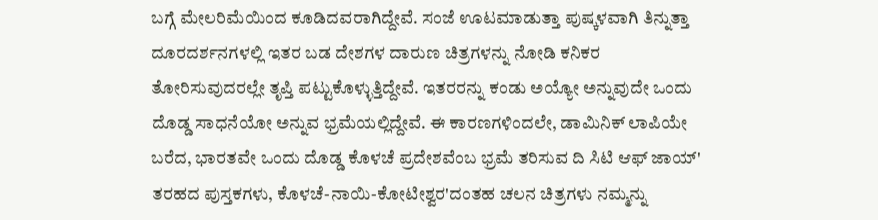ಬಗ್ಗೆ ಮೇಲರಿಮೆಯಿಂದ ಕೂಡಿದವರಾಗಿದ್ದೇವೆ. ಸಂಜೆ ಊಟಮಾಡುತ್ತಾ ಪುಷ್ಕಳವಾಗಿ ತಿನ್ನುತ್ತಾ ದೂರದರ್ಶನಗಳಲ್ಲಿ ಇತರ ಬಡ ದೇಶಗಳ ದಾರುಣ ಚಿತ್ರಗಳನ್ನು ನೋಡಿ ಕನಿಕರ ತೋರಿಸುವುದರಲ್ಲೇ ತೃಪ್ತಿ ಪಟ್ಟುಕೊಳ್ಳುತ್ತಿದ್ದೇವೆ. ಇತರರನ್ನು ಕಂಡು ಅಯ್ಯೋ ಅನ್ನುವುದೇ ಒಂದು ದೊಡ್ಡ ಸಾಧನೆಯೋ ಅನ್ನುವ ಭ್ರಮೆಯಲ್ಲಿದ್ದೇವೆ. ಈ ಕಾರಣಗಳಿಂದಲೇ, ಡಾಮಿನಿಕ್ ಲಾಪಿಯೇ ಬರೆದ, ಭಾರತವೇ ಒಂದು ದೊಡ್ಡ ಕೊಳಚೆ ಪ್ರದೇಶವೆಂಬ ಭ್ರಮೆ ತರಿಸುವ ದಿ ಸಿಟಿ ಆಫ್ ಜಾಯ್' ತರಹದ ಪುಸ್ತಕಗಳು, ಕೊಳಚೆ-ನಾಯಿ-ಕೋಟೀಶ್ವರ'ದಂತಹ ಚಲನ ಚಿತ್ರಗಳು ನಮ್ಮನ್ನು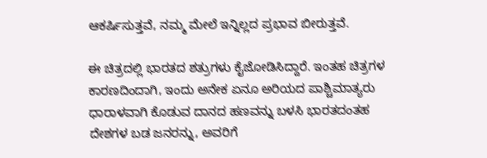ಆಕರ್ಷಿಸುತ್ತವೆ, ನಮ್ಮ ಮೇಲೆ ಇನ್ನಿಲ್ಲದ ಪ್ರಭಾವ ಬೀರುತ್ತವೆ.

ಈ ಚಿತ್ರದಲ್ಲಿ ಭಾರತದ ಶತ್ರುಗಳು ಕೈಜೋಡಿಸಿದ್ದಾರೆ. ಇಂತಹ ಚಿತ್ರಗಳ ಕಾರಣದಿಂದಾಗಿ, ಇಂದು ಅನೇಕ ಏನೂ ಅರಿಯದ ಪಾಶ್ಚಿಮಾತ್ಯರು ಧಾರಾಳವಾಗಿ ಕೊಡುವ ದಾನದ ಹಣವನ್ನು ಬಳಸಿ ಭಾರತದಂತಹ ದೇಶಗಳ ಬಡ ಜನರನ್ನು, ಅವರಿಗೆ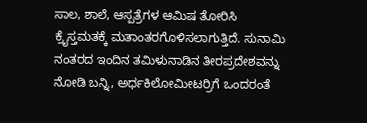ಸಾಲ, ಶಾಲೆ, ಆಸ್ಪತ್ರೆಗಳ ಆಮಿಷ ತೋರಿಸಿ ಕ್ರೈಸ್ತಮತಕ್ಕೆ ಮತಾಂತರಗೊಳಿಸಲಾಗುತ್ತಿದೆ. ಸುನಾಮಿ ನಂತರದ ಇಂದಿನ ತಮಿಳುನಾಡಿನ ತೀರಪ್ರದೇಶವನ್ನು ನೋಡಿ ಬನ್ನಿ, ಅರ್ಧಕಿಲೋಮೀಟರ್ರಿಗೆ ಒಂದರಂತೆ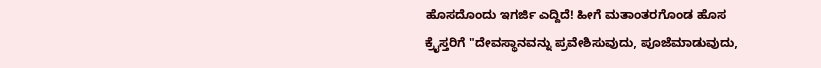ಹೊಸದೊಂದು ಇಗರ್ಜಿ ಎದ್ದಿದೆ! ಹೀಗೆ ಮತಾಂತರಗೊಂಡ ಹೊಸ ಕ್ರೈಸ್ತರಿಗೆ "ದೇವಸ್ಥಾನವನ್ನು ಪ್ರವೇಶಿಸುವುದು, ಪೂಜೆಮಾಡುವುದು,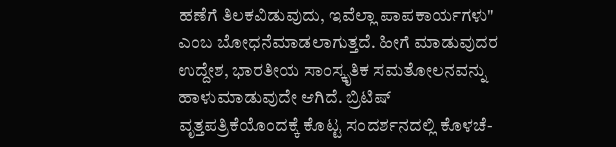ಹಣೆಗೆ ತಿಲಕವಿಡುವುದು, ಇವೆಲ್ಲಾ ಪಾಪಕಾರ್ಯಗಳು" ಎಂಬ ಬೋಧನೆಮಾಡಲಾಗುತ್ತದೆ. ಹೀಗೆ ಮಾಡುವುದರ ಉದ್ದೇಶ, ಭಾರತೀಯ ಸಾಂಸ್ಕೃತಿಕ ಸಮತೋಲನವನ್ನು ಹಾಳುಮಾಡುವುದೇ ಆಗಿದೆ. ಬ್ರಿಟಿಷ್ ವೃತ್ತಪತ್ರಿಕೆಯೊಂದಕ್ಕೆ ಕೊಟ್ಟ ಸಂದರ್ಶನದಲ್ಲಿ ಕೊಳಚೆ-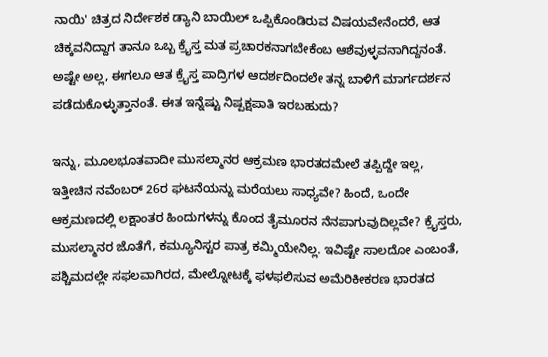ನಾಯಿ' ಚಿತ್ರದ ನಿರ್ದೇಶಕ ಡ್ಯಾನಿ ಬಾಯಿಲ್ ಒಪ್ಪಿಕೊಂಡಿರುವ ವಿಷಯವೇನೆಂದರೆ, ಆತ ಚಿಕ್ಕವನಿದ್ದಾಗ ತಾನೂ ಒಬ್ಬ ಕ್ರೈಸ್ತ ಮತ ಪ್ರಚಾರಕನಾಗಬೇಕೆಂಬ ಆಶೆವುಳ್ಳವನಾಗಿದ್ದನಂತೆ. ಅಷ್ಟೇ ಅಲ್ಲ, ಈಗಲೂ ಆತ ಕ್ರೈಸ್ತ ಪಾದ್ರಿಗಳ ಆದರ್ಶದಿಂದಲೇ ತನ್ನ ಬಾಳಿಗೆ ಮಾರ್ಗದರ್ಶನ ಪಡೆದುಕೊಳ್ಳುತ್ತಾನಂತೆ. ಈತ ಇನ್ನೆಷ್ಟು ನಿಷ್ಪಕ್ಷಪಾತಿ ಇರಬಹುದು?

ಇನ್ನು, ಮೂಲಭೂತವಾದೀ ಮುಸಲ್ಮಾನರ ಆಕ್ರಮಣ ಭಾರತದಮೇಲೆ ತಪ್ಪಿದ್ದೇ ಇಲ್ಲ, ಇತ್ತೀಚಿನ ನವೆಂಬರ್ 26ರ ಘಟನೆಯನ್ನು ಮರೆಯಲು ಸಾಧ್ಯವೇ? ಹಿಂದೆ, ಒಂದೇ ಆಕ್ರಮಣದಲ್ಲಿ ಲಕ್ಷಾಂತರ ಹಿಂದುಗಳನ್ನು ಕೊಂದ ತೈಮೂರನ ನೆನಪಾಗುವುದಿಲ್ಲವೇ? ಕ್ರೈಸ್ತರು, ಮುಸಲ್ಮಾನರ ಜೊತೆಗೆ, ಕಮ್ಯೂನಿಸ್ಟರ ಪಾತ್ರ ಕಮ್ಮಿಯೇನಿಲ್ಲ. ಇವಿಷ್ಟೇ ಸಾಲದೋ ಎಂಬಂತೆ, ಪಶ್ಚಿಮದಲ್ಲೇ ಸಫಲವಾಗಿರದ, ಮೇಲ್ನೋಟಕ್ಕೆ ಫಳಫಲಿಸುವ ಅಮೆರಿಕೀಕರಣ ಭಾರತದ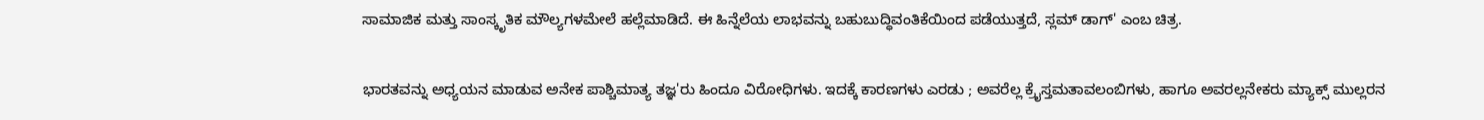ಸಾಮಾಜಿಕ ಮತ್ತು ಸಾಂಸ್ಕೃತಿಕ ಮೌಲ್ಯಗಳಮೇಲೆ ಹಲ್ಲೆಮಾಡಿದೆ. ಈ ಹಿನ್ನೆಲೆಯ ಲಾಭವನ್ನು ಬಹುಬುದ್ಧಿವಂತಿಕೆಯಿಂದ ಪಡೆಯುತ್ತದೆ, ಸ್ಲಮ್ ಡಾಗ್' ಎಂಬ ಚಿತ್ರ.

ಭಾರತವನ್ನು ಅಧ್ಯಯನ ಮಾಡುವ ಅನೇಕ ಪಾಶ್ಚಿಮಾತ್ಯ ತಜ್ಞ'ರು ಹಿಂದೂ ವಿರೋಧಿಗಳು. ಇದಕ್ಕೆ ಕಾರಣಗಳು ಎರಡು ; ಅವರೆಲ್ಲ ಕ್ರೈಸ್ತಮತಾವಲಂಬಿಗಳು, ಹಾಗೂ ಅವರಲ್ಲನೇಕರು ಮ್ಯಾಕ್ಸ್ ಮುಲ್ಲರನ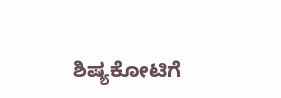ಶಿಷ್ಯಕೋಟಿಗೆ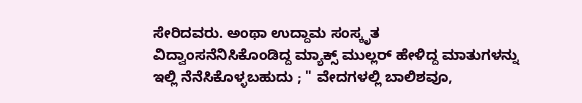ಸೇರಿದವರು. ಅಂಥಾ ಉದ್ದಾಮ ಸಂಸ್ಕೃತ ವಿದ್ವಾಂಸನೆನಿಸಿಕೊಂಡಿದ್ದ ಮ್ಯಾಕ್ಸ್ ಮುಲ್ಲರ್ ಹೇಳಿದ್ದ ಮಾತುಗಳನ್ನು ಇಲ್ಲಿ ನೆನೆಸಿಕೊಳ್ಳಬಹುದು ; " ವೇದಗಳಲ್ಲಿ ಬಾಲಿಶವೂ,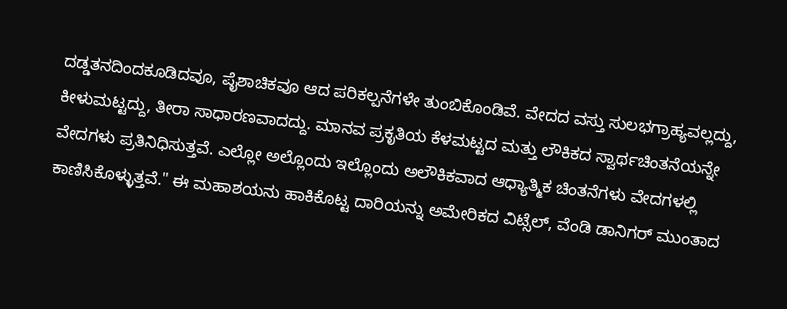ದಡ್ಡತನದಿಂದಕೂಡಿದವೂ, ಪೈಶಾಚಿಕವೂ ಆದ ಪರಿಕಲ್ಪನೆಗಳೇ ತುಂಬಿಕೊಂಡಿವೆ. ವೇದದ ವಸ್ತು ಸುಲಭಗ್ರಾಹ್ಯವಲ್ಲದ್ದು, ಕೀಳುಮಟ್ಟದ್ದು, ತೀರಾ ಸಾಧಾರಣವಾದದ್ದು. ಮಾನವ ಪ್ರಕೃತಿಯ ಕೆಳಮಟ್ಟದ ಮತ್ತು ಲೌಕಿಕದ ಸ್ವಾರ್ಥಚಿಂತನೆಯನ್ನೇ ವೇದಗಳು ಪ್ರತಿನಿಧಿಸುತ್ತವೆ. ಎಲ್ಲೋ ಅಲ್ಲೊಂದು ಇಲ್ಲೊಂದು ಅಲೌಕಿಕವಾದ ಆಧ್ಯಾತ್ಮಿಕ ಚಿಂತನೆಗಳು ವೇದಗಳಲ್ಲಿ ಕಾಣಿಸಿಕೊಳ್ಳುತ್ತವೆ." ಈ ಮಹಾಶಯನು ಹಾಕಿಕೊಟ್ಟ ದಾರಿಯನ್ನು ಅಮೇರಿಕದ ವಿಟ್ಸೆಲ್, ವೆಂಡಿ ಡಾನಿಗರ್ ಮುಂತಾದ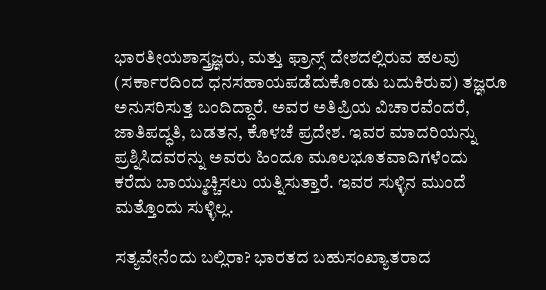ಭಾರತೀಯಶಾಸ್ತ್ರಜ್ಞರು, ಮತ್ತು ಫ್ರಾನ್ಸ್ ದೇಶದಲ್ಲಿರುವ ಹಲವು (ಸರ್ಕಾರದಿಂದ ಧನಸಹಾಯಪಡೆದುಕೊಂಡು ಬದುಕಿರುವ) ತಜ್ಞರೂ ಅನುಸರಿಸುತ್ತ ಬಂದಿದ್ದಾರೆ. ಅವರ ಅತಿಪ್ರಿಯ ವಿಚಾರವೆಂದರೆ, ಜಾತಿಪದ್ಧತಿ, ಬಡತನ, ಕೊಳಚೆ ಪ್ರದೇಶ. ಇವರ ಮಾದರಿಯನ್ನು ಪ್ರಶ್ನಿಸಿದವರನ್ನು ಅವರು ಹಿಂದೂ ಮೂಲಭೂತವಾದಿಗಳೆಂದು ಕರೆದು ಬಾಯ್ಮುಚ್ಚಿಸಲು ಯತ್ನಿಸುತ್ತಾರೆ. ಇವರ ಸುಳ್ಳಿನ ಮುಂದೆ ಮತ್ತೊಂದು ಸುಳ್ಳಿಲ್ಲ.

ಸತ್ಯವೇನೆಂದು ಬಲ್ಲಿರಾ? ಭಾರತದ ಬಹುಸಂಖ್ಯಾತರಾದ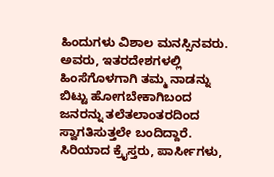ಹಿಂದುಗಳು ವಿಶಾಲ ಮನಸ್ಸಿನವರು. ಅವರು, ಇತರದೇಶಗಳಲ್ಲಿ ಹಿಂಸೆಗೊಳಗಾಗಿ ತಮ್ಮ ನಾಡನ್ನು ಬಿಟ್ಟು ಹೋಗಬೇಕಾಗಿಬಂದ ಜನರನ್ನು ತಲೆತಲಾಂತರದಿಂದ ಸ್ವಾಗತಿಸುತ್ತಲೇ ಬಂದಿದ್ದಾರೆ. ಸಿರಿಯಾದ ಕ್ರೈಸ್ತರು, ಪಾರ್ಸೀಗಳು,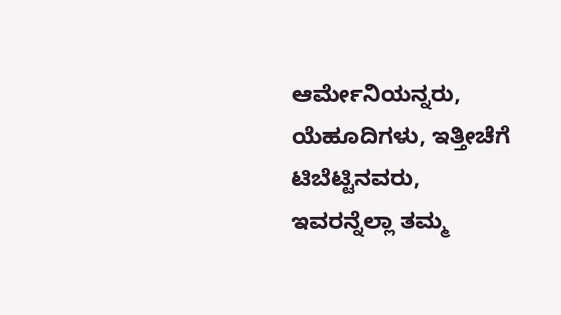ಆರ್ಮೇನಿಯನ್ನರು, ಯೆಹೂದಿಗಳು, ಇತ್ತೀಚೆಗೆ ಟಿಬೆಟ್ಟಿನವರು, ಇವರನ್ನೆಲ್ಲಾ ತಮ್ಮ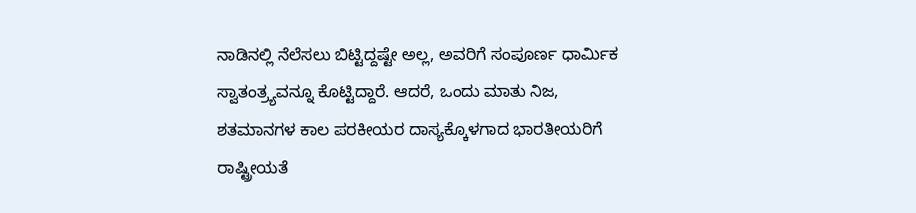ನಾಡಿನಲ್ಲಿ ನೆಲೆಸಲು ಬಿಟ್ಟಿದ್ದಷ್ಟೇ ಅಲ್ಲ, ಅವರಿಗೆ ಸಂಪೂರ್ಣ ಧಾರ್ಮಿಕ ಸ್ವಾತಂತ್ರ್ಯವನ್ನೂ ಕೊಟ್ಟಿದ್ದಾರೆ. ಆದರೆ, ಒಂದು ಮಾತು ನಿಜ, ಶತಮಾನಗಳ ಕಾಲ ಪರಕೀಯರ ದಾಸ್ಯಕ್ಕೊಳಗಾದ ಭಾರತೀಯರಿಗೆ ರಾಷ್ಟ್ರೀಯತೆ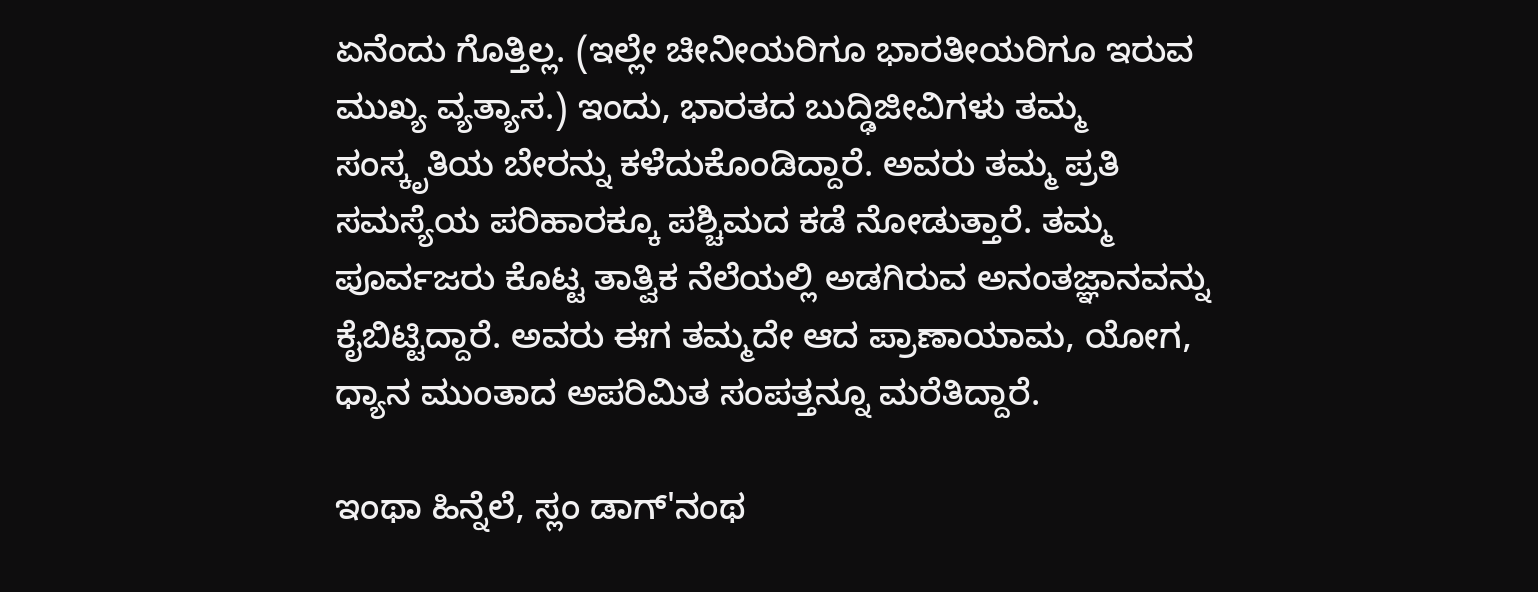ಏನೆಂದು ಗೊತ್ತಿಲ್ಲ. (ಇಲ್ಲೇ ಚೀನೀಯರಿಗೂ ಭಾರತೀಯರಿಗೂ ಇರುವ ಮುಖ್ಯ ವ್ಯತ್ಯಾಸ.) ಇಂದು, ಭಾರತದ ಬುದ್ಢಿಜೀವಿಗಳು ತಮ್ಮ ಸಂಸ್ಕೃತಿಯ ಬೇರನ್ನು ಕಳೆದುಕೊಂಡಿದ್ದಾರೆ. ಅವರು ತಮ್ಮ ಪ್ರತಿ ಸಮಸ್ಯೆಯ ಪರಿಹಾರಕ್ಕೂ ಪಶ್ಚಿಮದ ಕಡೆ ನೋಡುತ್ತಾರೆ. ತಮ್ಮ ಪೂರ್ವಜರು ಕೊಟ್ಟ ತಾತ್ವಿಕ ನೆಲೆಯಲ್ಲಿ ಅಡಗಿರುವ ಅನಂತಜ್ಞಾನವನ್ನು ಕೈಬಿಟ್ಟಿದ್ದಾರೆ. ಅವರು ಈಗ ತಮ್ಮದೇ ಆದ ಪ್ರಾಣಾಯಾಮ, ಯೋಗ, ಧ್ಯಾನ ಮುಂತಾದ ಅಪರಿಮಿತ ಸಂಪತ್ತನ್ನೂ ಮರೆತಿದ್ದಾರೆ.

ಇಂಥಾ ಹಿನ್ನೆಲೆ, ಸ್ಲಂ ಡಾಗ್'ನಂಥ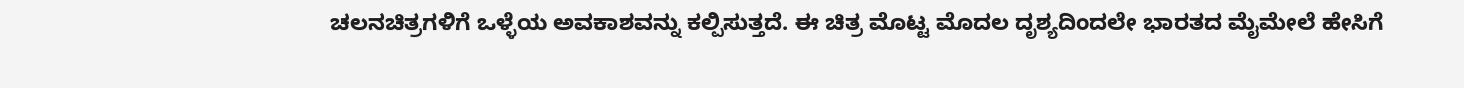ಚಲನಚಿತ್ರಗಳಿಗೆ ಒಳ್ಳೆಯ ಅವಕಾಶವನ್ನು ಕಲ್ಪಿಸುತ್ತದೆ. ಈ ಚಿತ್ರ ಮೊಟ್ಟ ಮೊದಲ ದೃಶ್ಯದಿಂದಲೇ ಭಾರತದ ಮೈಮೇಲೆ ಹೇಸಿಗೆ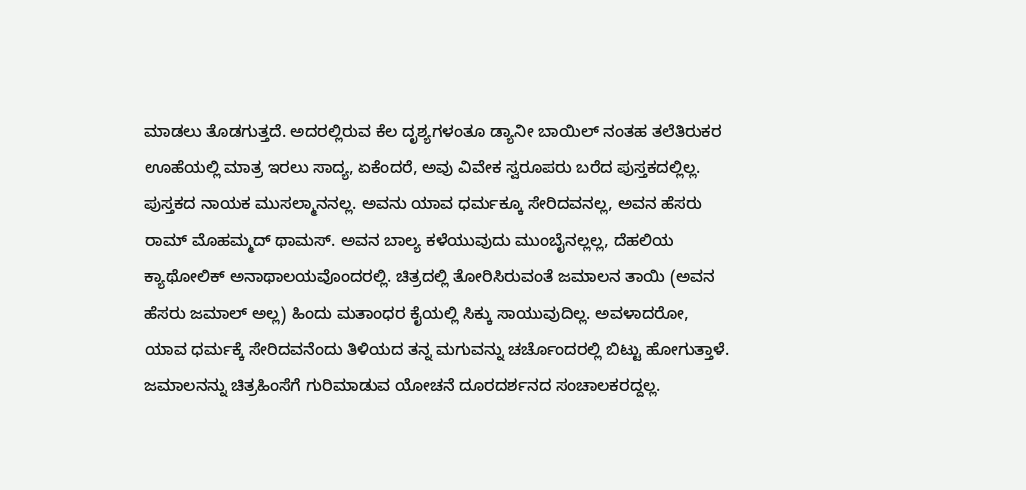ಮಾಡಲು ತೊಡಗುತ್ತದೆ. ಅದರಲ್ಲಿರುವ ಕೆಲ ದೃಶ್ಯಗಳಂತೂ ಡ್ಯಾನೀ ಬಾಯಿಲ್ ನಂತಹ ತಲೆತಿರುಕರ ಊಹೆಯಲ್ಲಿ ಮಾತ್ರ ಇರಲು ಸಾದ್ಯ, ಏಕೆಂದರೆ, ಅವು ವಿವೇಕ ಸ್ವರೂಪರು ಬರೆದ ಪುಸ್ತಕದಲ್ಲಿಲ್ಲ. ಪುಸ್ತಕದ ನಾಯಕ ಮುಸಲ್ಮಾನನಲ್ಲ. ಅವನು ಯಾವ ಧರ್ಮಕ್ಕೂ ಸೇರಿದವನಲ್ಲ, ಅವನ ಹೆಸರು ರಾಮ್ ಮೊಹಮ್ಮದ್ ಥಾಮಸ್. ಅವನ ಬಾಲ್ಯ ಕಳೆಯುವುದು ಮುಂಬೈನಲ್ಲಲ್ಲ, ದೆಹಲಿಯ ಕ್ಯಾಥೋಲಿಕ್ ಅನಾಥಾಲಯವೊಂದರಲ್ಲಿ. ಚಿತ್ರದಲ್ಲಿ ತೋರಿಸಿರುವಂತೆ ಜಮಾಲನ ತಾಯಿ (ಅವನ ಹೆಸರು ಜಮಾಲ್ ಅಲ್ಲ) ಹಿಂದು ಮತಾಂಧರ ಕೈಯಲ್ಲಿ ಸಿಕ್ಕು ಸಾಯುವುದಿಲ್ಲ. ಅವಳಾದರೋ, ಯಾವ ಧರ್ಮಕ್ಕೆ ಸೇರಿದವನೆಂದು ತಿಳಿಯದ ತನ್ನ ಮಗುವನ್ನು ಚರ್ಚೊಂದರಲ್ಲಿ ಬಿಟ್ಟು ಹೋಗುತ್ತಾಳೆ. ಜಮಾಲನನ್ನು ಚಿತ್ರಹಿಂಸೆಗೆ ಗುರಿಮಾಡುವ ಯೋಚನೆ ದೂರದರ್ಶನದ ಸಂಚಾಲಕರದ್ದಲ್ಲ.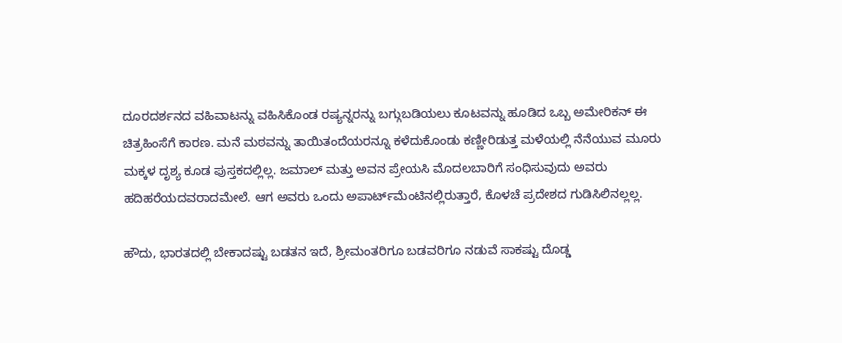ದೂರದರ್ಶನದ ವಹಿವಾಟನ್ನು ವಹಿಸಿಕೊಂಡ ರಷ್ಯನ್ನರನ್ನು ಬಗ್ಗುಬಡಿಯಲು ಕೂಟವನ್ನು ಹೂಡಿದ ಒಬ್ಬ ಅಮೇರಿಕನ್ ಈ ಚಿತ್ರಹಿಂಸೆಗೆ ಕಾರಣ. ಮನೆ ಮಠವನ್ನು ತಾಯಿತಂದೆಯರನ್ನೂ ಕಳೆದುಕೊಂಡು ಕಣ್ಣೀರಿಡುತ್ತ ಮಳೆಯಲ್ಲಿ ನೆನೆಯುವ ಮೂರು ಮಕ್ಕಳ ದೃಶ್ಯ ಕೂಡ ಪುಸ್ತಕದಲ್ಲಿಲ್ಲ. ಜಮಾಲ್ ಮತ್ತು ಅವನ ಪ್ರೇಯಸಿ ಮೊದಲಬಾರಿಗೆ ಸಂಧಿಸುವುದು ಅವರು ಹದಿಹರೆಯದವರಾದಮೇಲೆ. ಆಗ ಅವರು ಒಂದು ಅಪಾರ್ಟ್‌ಮೆಂಟಿನಲ್ಲಿರುತ್ತಾರೆ, ಕೊಳಚೆ ಪ್ರದೇಶದ ಗುಡಿಸಿಲಿನಲ್ಲಲ್ಲ.

ಹೌದು, ಭಾರತದಲ್ಲಿ ಬೇಕಾದಷ್ಟು ಬಡತನ ಇದೆ, ಶ್ರೀಮಂತರಿಗೂ ಬಡವರಿಗೂ ನಡುವೆ ಸಾಕಷ್ಟು ದೊಡ್ಡ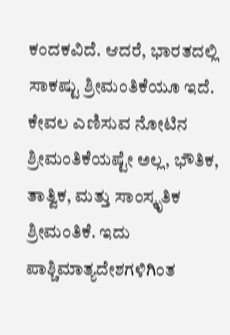ಕಂದಕವಿದೆ. ಆದರೆ, ಭಾರತದಲ್ಲಿ ಸಾಕಷ್ಟು ಶ್ರೀಮಂತಿಕೆಯೂ ಇದೆ. ಕೇವಲ ಎಣಿಸುವ ನೋಟಿನ ಶ್ರೀಮಂತಿಕೆಯಷ್ಟೇ ಅಲ್ಲ, ಭೌತಿಕ, ತಾತ್ವಿಕ, ಮತ್ತು ಸಾಂಸ್ಕೃತಿಕ ಶ್ರೀಮಂತಿಕೆ. ಇದು ಪಾಶ್ಚಿಮಾತ್ಯದೇಶಗಳಿಗಿಂತ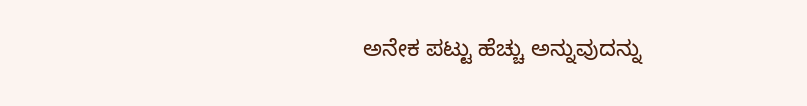ಅನೇಕ ಪಟ್ಟು ಹೆಚ್ಚು ಅನ್ನುವುದನ್ನು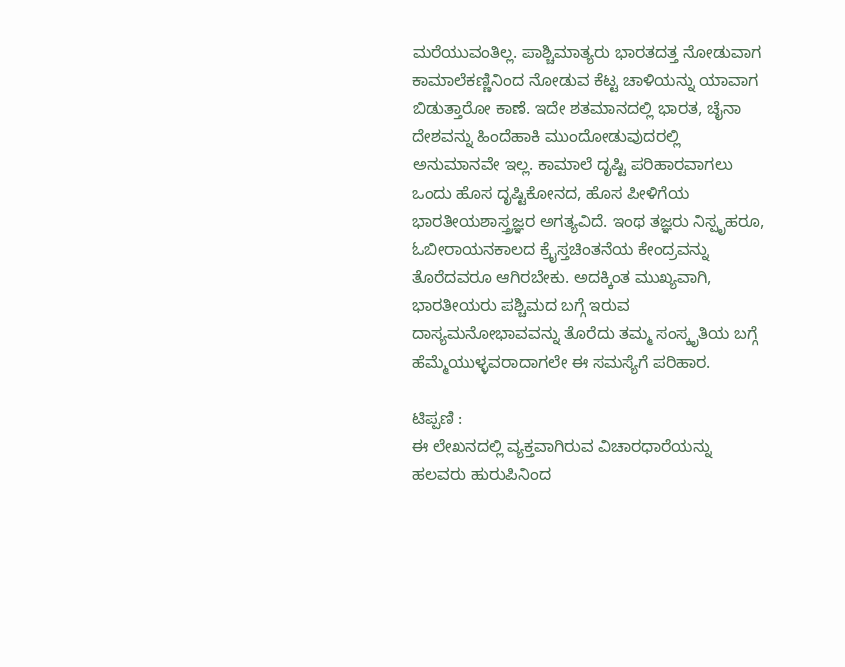ಮರೆಯುವಂತಿಲ್ಲ. ಪಾಶ್ಚಿಮಾತ್ಯರು ಭಾರತದತ್ತ ನೋಡುವಾಗ ಕಾಮಾಲೆಕಣ್ಣಿನಿಂದ ನೋಡುವ ಕೆಟ್ಟ ಚಾಳಿಯನ್ನು ಯಾವಾಗ ಬಿಡುತ್ತಾರೋ ಕಾಣೆ. ಇದೇ ಶತಮಾನದಲ್ಲಿ ಭಾರತ, ಚೈನಾ ದೇಶವನ್ನು ಹಿಂದೆಹಾಕಿ ಮುಂದೋಡುವುದರಲ್ಲಿ ಅನುಮಾನವೇ ಇಲ್ಲ. ಕಾಮಾಲೆ ದೃಷ್ಟಿ ಪರಿಹಾರವಾಗಲು ಒಂದು ಹೊಸ ದೃಷ್ಟಿಕೋನದ, ಹೊಸ ಪೀಳಿಗೆಯ ಭಾರತೀಯಶಾಸ್ತ್ರಜ್ಞರ ಅಗತ್ಯವಿದೆ. ಇಂಥ ತಜ್ಞರು ನಿಸ್ಪೃಹರೂ, ಓಬೀರಾಯನಕಾಲದ ಕ್ರೈಸ್ತಚಿಂತನೆಯ ಕೇಂದ್ರವನ್ನು ತೊರೆದವರೂ ಆಗಿರಬೇಕು. ಅದಕ್ಕಿಂತ ಮುಖ್ಯವಾಗಿ, ಭಾರತೀಯರು ಪಶ್ಚಿಮದ ಬಗ್ಗೆ ಇರುವ ದಾಸ್ಯಮನೋಭಾವವನ್ನು ತೊರೆದು ತಮ್ಮ ಸಂಸ್ಕೃತಿಯ ಬಗ್ಗೆ ಹೆಮ್ಮೆಯುಳ್ಳವರಾದಾಗಲೇ ಈ ಸಮಸ್ಯೆಗೆ ಪರಿಹಾರ.

ಟಿಪ್ಪಣಿ :
ಈ ಲೇಖನದಲ್ಲಿ ವ್ಯಕ್ತವಾಗಿರುವ ವಿಚಾರಧಾರೆಯನ್ನು ಹಲವರು ಹುರುಪಿನಿಂದ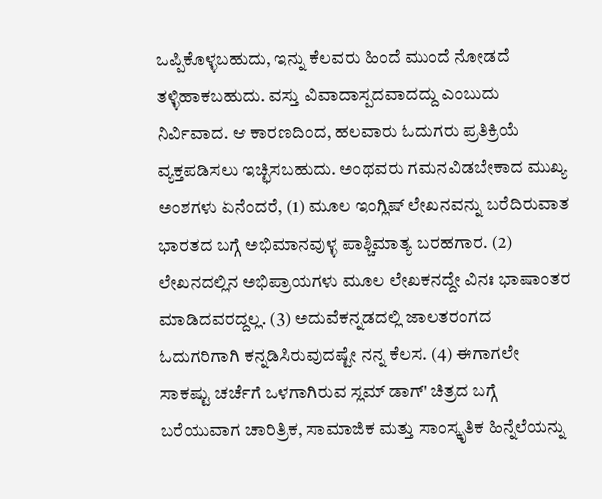ಒಪ್ಪಿಕೊಳ್ಳಬಹುದು, ಇನ್ನು ಕೆಲವರು ಹಿಂದೆ ಮುಂದೆ ನೋಡದೆ ತಳ್ಳಿಹಾಕಬಹುದು. ವಸ್ತು ವಿವಾದಾಸ್ಪದವಾದದ್ದು ಎಂಬುದು ನಿರ್ವಿವಾದ. ಆ ಕಾರಣದಿಂದ, ಹಲವಾರು ಓದುಗರು ಪ್ರತಿಕ್ರಿಯೆ ವ್ಯಕ್ತಪಡಿಸಲು ಇಚ್ಛಿಸಬಹುದು. ಅಂಥವರು ಗಮನವಿಡಬೇಕಾದ ಮುಖ್ಯ ಅಂಶಗಳು ಏನೆಂದರೆ, (1) ಮೂಲ ಇಂಗ್ಲಿಷ್ ಲೇಖನವನ್ನು ಬರೆದಿರುವಾತ ಭಾರತದ ಬಗ್ಗೆ ಅಭಿಮಾನವುಳ್ಳ ಪಾಶ್ಚಿಮಾತ್ಯ ಬರಹಗಾರ. (2) ಲೇಖನದಲ್ಲಿನ ಅಭಿಪ್ರಾಯಗಳು ಮೂಲ ಲೇಖಕನದ್ದೇ ವಿನಃ ಭಾಷಾಂತರ ಮಾಡಿದವರದ್ದಲ್ಲ. (3) ಅದುವೆಕನ್ನಡದಲ್ಲಿ ಜಾಲತರಂಗದ ಓದುಗರಿಗಾಗಿ ಕನ್ನಡಿಸಿರುವುದಷ್ಟೇ ನನ್ನ ಕೆಲಸ. (4) ಈಗಾಗಲೇ ಸಾಕಷ್ಟು ಚರ್ಚೆಗೆ ಒಳಗಾಗಿರುವ ಸ್ಲಮ್ ಡಾಗ್' ಚಿತ್ರದ ಬಗ್ಗೆ ಬರೆಯುವಾಗ ಚಾರಿತ್ರಿಕ, ಸಾಮಾಜಿಕ ಮತ್ತು ಸಾಂಸ್ಕೃತಿಕ ಹಿನ್ನೆಲೆಯನ್ನು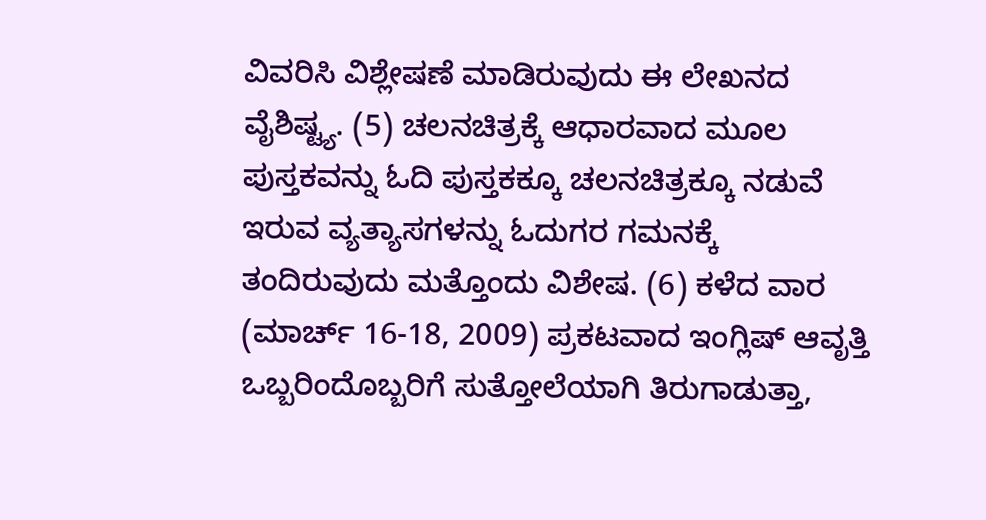ವಿವರಿಸಿ ವಿಶ್ಲೇಷಣೆ ಮಾಡಿರುವುದು ಈ ಲೇಖನದ ವೈಶಿಷ್ಟ್ಯ. (5) ಚಲನಚಿತ್ರಕ್ಕೆ ಆಧಾರವಾದ ಮೂಲ ಪುಸ್ತಕವನ್ನು ಓದಿ ಪುಸ್ತಕಕ್ಕೂ ಚಲನಚಿತ್ರಕ್ಕೂ ನಡುವೆ ಇರುವ ವ್ಯತ್ಯಾಸಗಳನ್ನು ಓದುಗರ ಗಮನಕ್ಕೆ ತಂದಿರುವುದು ಮತ್ತೊಂದು ವಿಶೇಷ. (6) ಕಳೆದ ವಾರ (ಮಾರ್ಚ್ 16-18, 2009) ಪ್ರಕಟವಾದ ಇಂಗ್ಲಿಷ್ ಆವೃತ್ತಿ ಒಬ್ಬರಿಂದೊಬ್ಬರಿಗೆ ಸುತ್ತೋಲೆಯಾಗಿ ತಿರುಗಾಡುತ್ತಾ,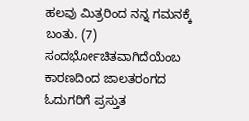ಹಲವು ಮಿತ್ರರಿಂದ ನನ್ನ ಗಮನಕ್ಕೆ ಬಂತು. (7) ಸಂದರ್ಭೋಚಿತವಾಗಿದೆಯೆಂಬ ಕಾರಣದಿಂದ ಜಾಲತರಂಗದ ಓದುಗರಿಗೆ ಪ್ರಸ್ತುತ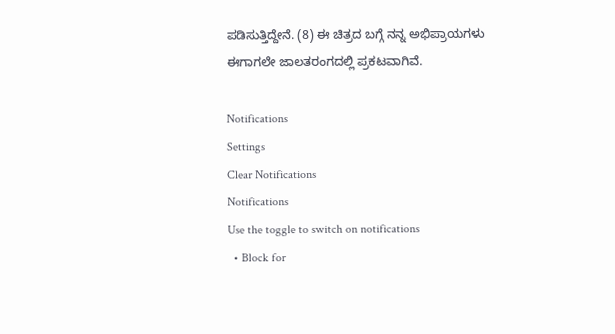ಪಡಿಸುತ್ತಿದ್ದೇನೆ. (8) ಈ ಚಿತ್ರದ ಬಗ್ಗೆ ನನ್ನ ಅಭಿಪ್ರಾಯಗಳು ಈಗಾಗಲೇ ಜಾಲತರಂಗದಲ್ಲಿ ಪ್ರಕಟವಾಗಿವೆ.

Notifications
Settings
Clear Notifications
Notifications
Use the toggle to switch on notifications
  • Block for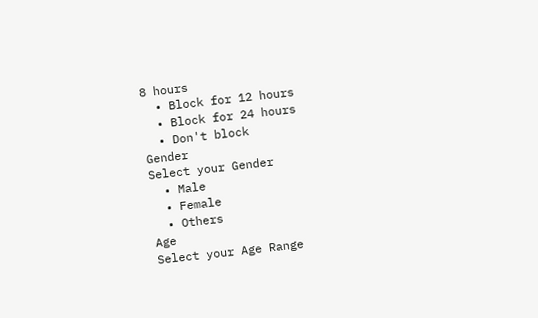8 hours
  • Block for 12 hours
  • Block for 24 hours
  • Don't block
Gender
Select your Gender
  • Male
  • Female
  • Others
Age
Select your Age Range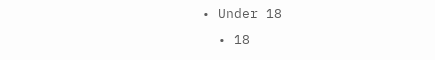• Under 18
  • 18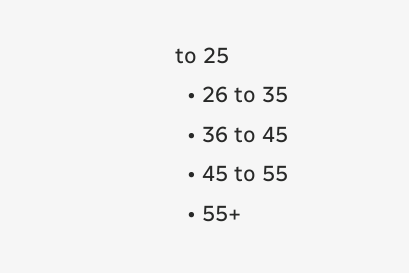to 25
  • 26 to 35
  • 36 to 45
  • 45 to 55
  • 55+